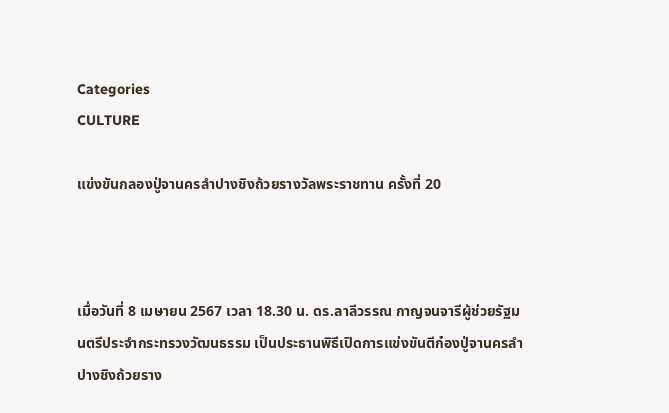Categories
CULTURE

แข่งขันกลองปู่จานครลำปางชิงถ้วยรางวัลพระราชทาน ครั้งที่ 20



เมื่อวันที่ 8 เมษายน 2567 เวลา 18.30 น. ดร.ลาลีวรรณ กาญจนจารีผู้ช่วยรัฐมนตรีประจำกระทรวงวัฒนธรรม เป็นประธานพิธีเปิดการแข่งขันตีก๋องปู่จานครลำปางชิงถ้วยราง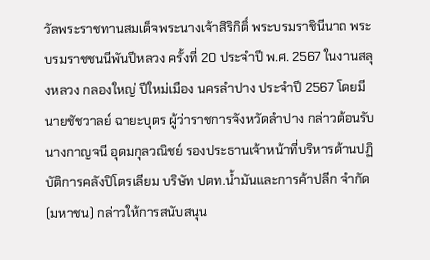วัลพระราชทานสมเด็จพระนางเจ้าสิริกิติ์ พระบรมราชินีนาถ พระบรมราชชนนีพันปีหลวง ครั้งที่ 20 ประจำปี พ.ศ. 2567 ในงานสลุงหลวง กลองใหญ่ ปีใหม่เมือง นครลำปาง ประจำปี 2567 โดยมีนายชัชวาลย์ ฉายะบุตร ผู้ว่าราชการจังหวัดลำปาง กล่าวต้อนรับ นางกาญจนี อุดมกุลวณิชย์ รองประธานเจ้าหน้าที่บริหารด้านปฏิบัติการคลังปิโตรเลียม บริษัท ปตท.น้ำมันและการค้าปลีก จำกัด (มหาชน) กล่าวให้การสนับสนุน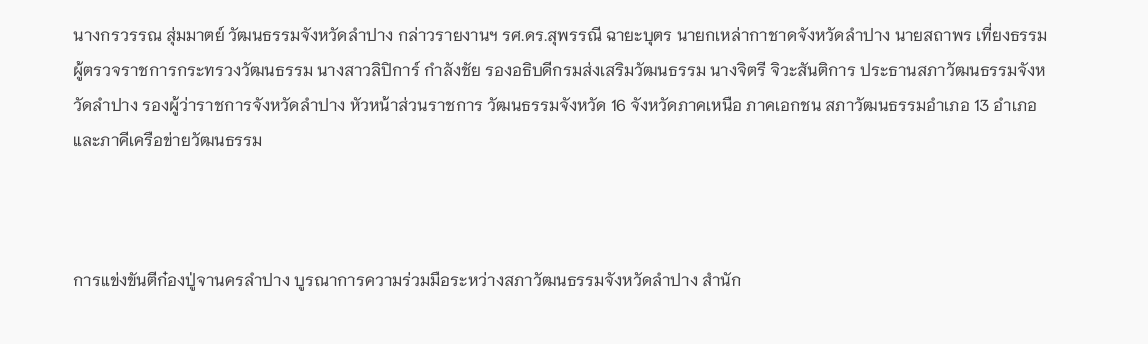นางกรวรรณ สุ่มมาตย์ วัฒนธรรมจังหวัดลำปาง กล่าวรายงานฯ รศ.ดร.สุพรรณี ฉายะบุตร นายกเหล่ากาชาดจังหวัดลำปาง นายสถาพร เที่ยงธรรม ผู้ตรวจราชการกระทรวงวัฒนธรรม นางสาวลิปิการ์ กำลังชัย รองอธิบดีกรมส่งเสริมวัฒนธรรม นางจิตรี จิวะสันติการ ประธานสภาวัฒนธรรมจังหวัดลำปาง รองผู้ว่าราชการจังหวัดลำปาง หัวหน้าส่วนราชการ วัฒนธรรมจังหวัด 16 จังหวัดภาคเหนือ ภาคเอกชน สภาวัฒนธรรมอำเภอ 13 อำเภอ และภาคีเครือข่ายวัฒนธรรม



การแข่งขันตีก๋องปู่จานครลำปาง บูรณาการความร่วมมือระหว่างสภาวัฒนธรรมจังหวัดลำปาง สำนัก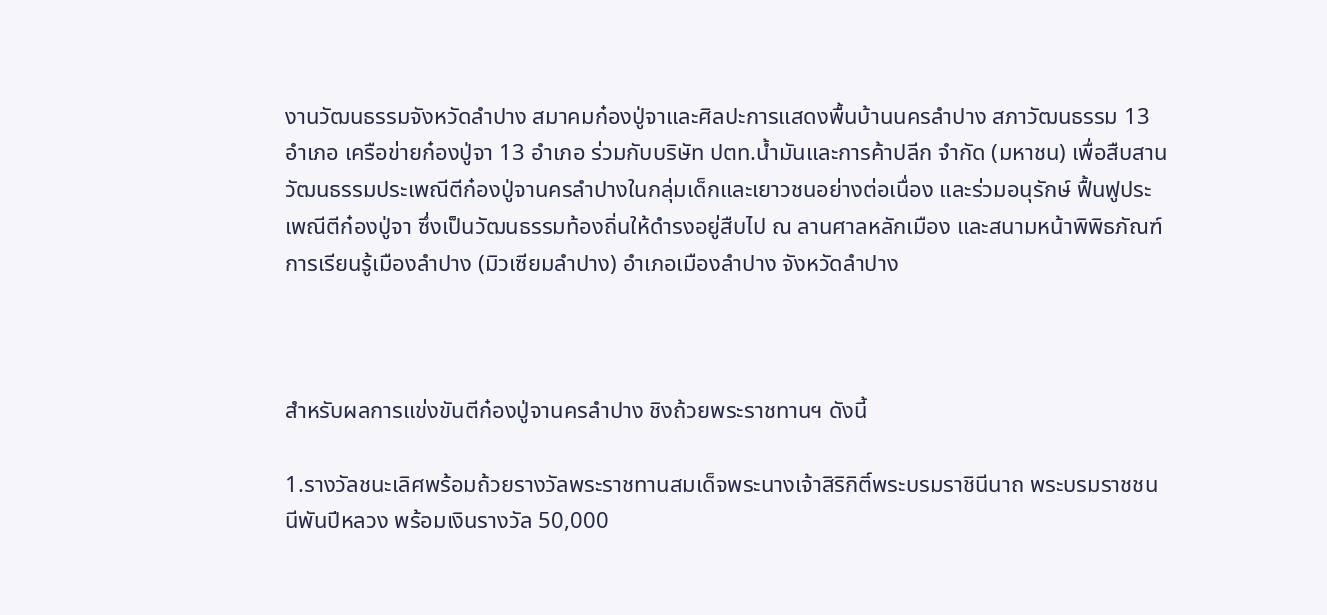งานวัฒนธรรมจังหวัดลำปาง สมาคมก๋องปู่จาและศิลปะการแสดงพื้นบ้านนครลำปาง สภาวัฒนธรรม 13 อำเภอ เครือข่ายก๋องปู่จา 13 อำเภอ ร่วมกับบริษัท ปตท.น้ำมันและการค้าปลีก จำกัด (มหาชน) เพื่อสืบสานวัฒนธรรมประเพณีตีก๋องปู่จานครลำปางในกลุ่มเด็กและเยาวชนอย่างต่อเนื่อง และร่วมอนุรักษ์ ฟื้นฟูประเพณีตีก๋องปู่จา ซึ่งเป็นวัฒนธรรมท้องถิ่นให้ดำรงอยู่สืบไป ณ ลานศาลหลักเมือง และสนามหน้าพิพิธภัณฑ์การเรียนรู้เมืองลำปาง (มิวเซียมลำปาง) อำเภอเมืองลำปาง จังหวัดลำปาง



สำหรับผลการแข่งขันตีก๋องปู่จานครลำปาง ชิงถ้วยพระราชทานฯ ดังนี้

1.รางวัลชนะเลิศพร้อมถ้วยรางวัลพระราชทานสมเด็จพระนางเจ้าสิริกิติ์พระบรมราชินีนาถ พระบรมราชชนนีพันปีหลวง พร้อมเงินรางวัล 50,000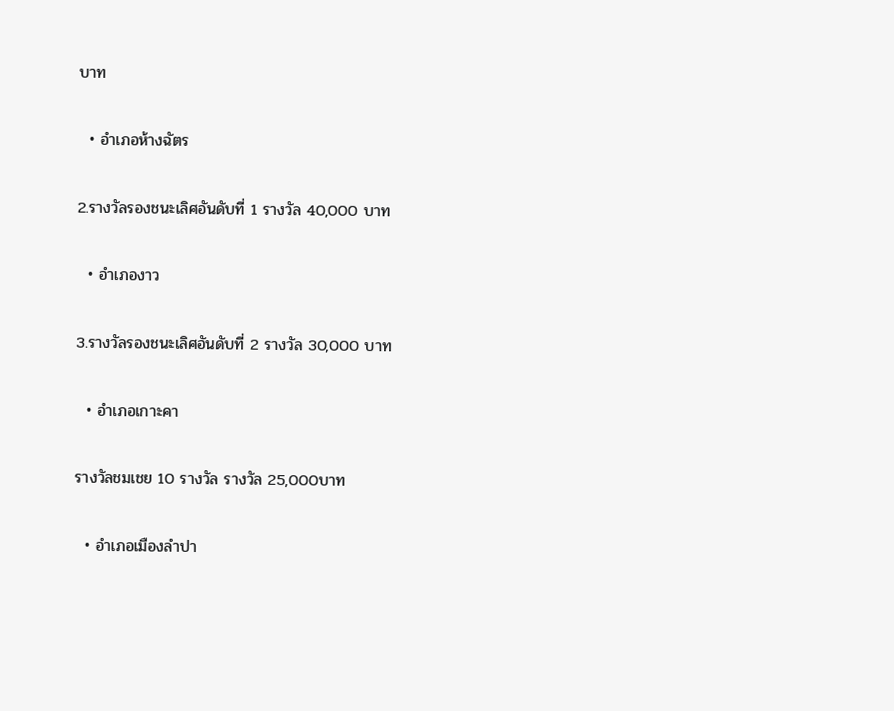บาท

  • อำเภอห้างฉัตร

2.รางวัลรองชนะเลิศอันดับที่ 1 รางวัล 40,000 บาท

  • อำเภองาว

3.รางวัลรองชนะเลิศอันดับที่ 2 รางวัล 30,000 บาท

  • อำเภอเกาะคา

รางวัลชมเชย 10 รางวัล รางวัล 25,000บาท

  • อำเภอเมืองลำปา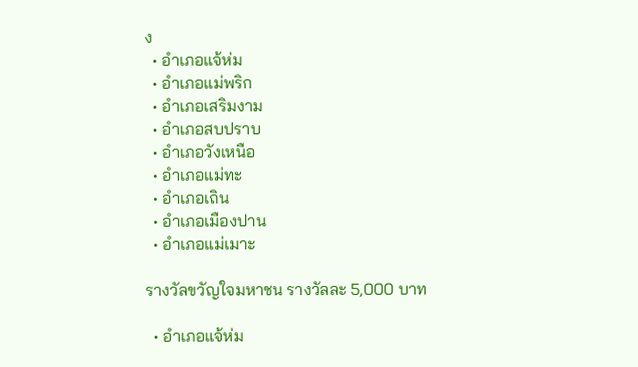ง
  • อำเภอแจ้ห่ม
  • อำเภอแม่พริก
  • อำเภอเสริมงาม
  • อำเภอสบปราบ
  • อำเภอวังเหนือ
  • อำเภอแม่ทะ
  • อำเภอเถิน
  • อำเภอเมืองปาน
  • อำเภอแม่เมาะ

รางวัลขวัญใจมหาชน รางวัลละ 5,000 บาท

  • อำเภอแจ้ห่ม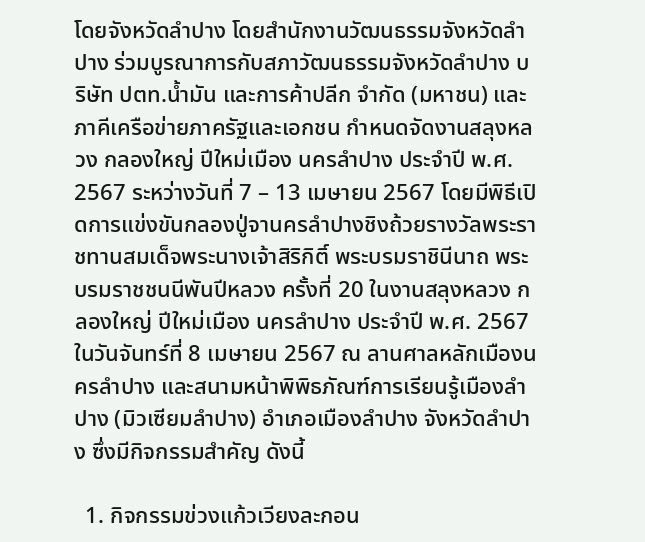โดยจังหวัดลำปาง โดยสำนักงานวัฒนธรรมจังหวัดลำปาง ร่วมบูรณาการกับสภาวัฒนธรรมจังหวัดลำปาง บริษัท ปตท.น้ำมัน และการค้าปลีก จำกัด (มหาชน) และภาคีเครือข่ายภาครัฐและเอกชน กำหนดจัดงานสลุงหลวง กลองใหญ่ ปีใหม่เมือง นครลำปาง ประจำปี พ.ศ. 2567 ระหว่างวันที่ 7 – 13 เมษายน 2567 โดยมีพิธีเปิดการแข่งขันกลองปู่จานครลำปางชิงถ้วยรางวัลพระราชทานสมเด็จพระนางเจ้าสิริกิติ์ พระบรมราชินีนาถ พระบรมราชชนนีพันปีหลวง ครั้งที่ 20 ในงานสลุงหลวง กลองใหญ่ ปีใหม่เมือง นครลำปาง ประจำปี พ.ศ. 2567 ในวันจันทร์ที่ 8 เมษายน 2567 ณ ลานศาลหลักเมืองนครลำปาง และสนามหน้าพิพิธภัณฑ์การเรียนรู้เมืองลำปาง (มิวเซียมลำปาง) อำเภอเมืองลำปาง จังหวัดลำปาง ซึ่งมีกิจกรรมสำคัญ ดังนี้

  1. กิจกรรมข่วงแก้วเวียงละกอน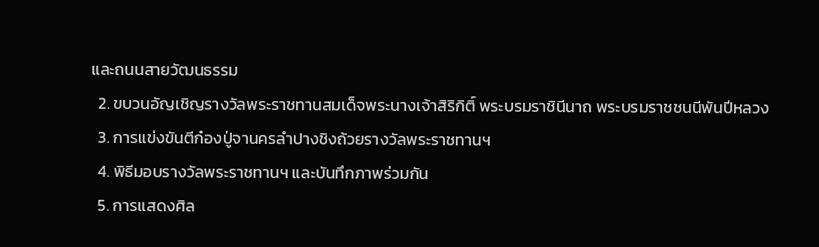และถนนสายวัฒนธรรม
  2. ขบวนอัญเชิญรางวัลพระราชทานสมเด็จพระนางเจ้าสิริกิติ์ พระบรมราชินีนาถ พระบรมราชชนนีพันปีหลวง
  3. การแข่งขันตีก๋องปู่จานครลำปางชิงถ้วยรางวัลพระราชทานฯ
  4. พิธีมอบรางวัลพระราชทานฯ และบันทึกภาพร่วมกัน
  5. การแสดงศิล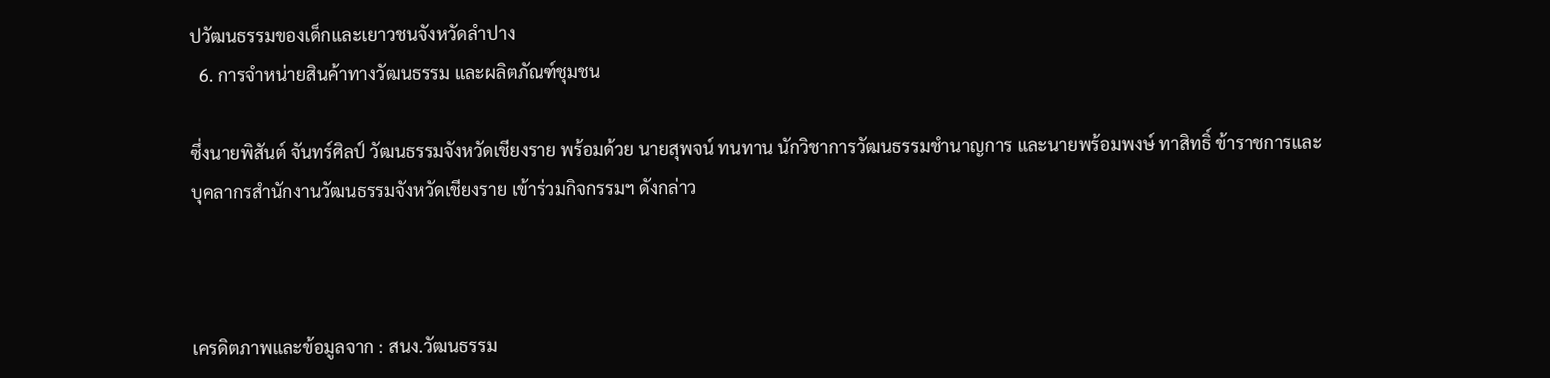ปวัฒนธรรมของเด็กและเยาวชนจังหวัดลำปาง
  6. การจำหน่ายสินค้าทางวัฒนธรรม และผลิตภัณฑ์ชุมชน

ซึ่งนายพิสันต์ จันทร์ศิลป์ วัฒนธรรมจังหวัดเชียงราย พร้อมด้วย นายสุพจน์ ทนทาน นักวิชาการวัฒนธรรมชำนาญการ และนายพร้อมพงษ์ ทาสิทธิ์ ข้าราชการและบุคลากรสำนักงานวัฒนธรรมจังหวัดเชียงราย เข้าร่วมกิจกรรมฯ ดังกล่าว



เครดิตภาพและข้อมูลจาก : สนง.วัฒนธรรม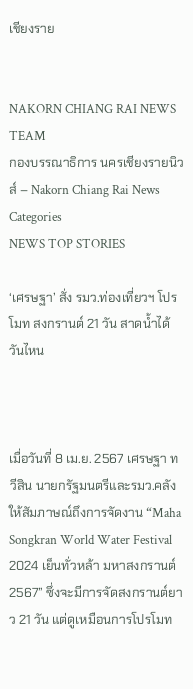เชียงราย


NAKORN CHIANG RAI NEWS TEAM
กองบรรณาธิการ นครเชียงรายนิวส์ – Nakorn Chiang Rai News
Categories
NEWS TOP STORIES

‘เศรษฐา’ สั่ง รมว.ท่องเที่ยวฯ โปรโมท สงกรานต์ 21 วัน สาดน้ำได้วันไหน



เมื่อวันที่ 8 เม.ย. 2567 เศรษฐา ทวีสิน นายกรัฐมนตรีและรมว.คลัง ให้สัมภาษณ์ถึงการจัดงาน “Maha Songkran World Water Festival 2024 เย็นทั่วหล้า มหาสงกรานต์ 2567” ซึ่งจะมีการจัดสงกรานต์ยาว 21 วัน แต่ดูเหมือนการโปรโมท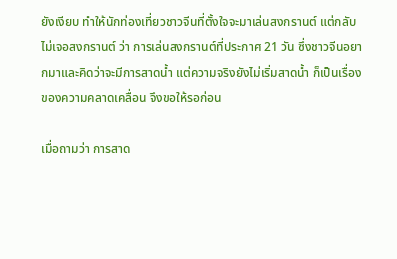ยังเงียบ ทำให้นักท่องเที่ยวชาวจีนที่ตั้งใจจะมาเล่นสงกรานต์ แต่กลับไม่เจอสงกรานต์ ว่า การเล่นสงกรานต์ที่ประกาศ 21 วัน ซึ่งชาวจีนอยากมาและคิดว่าจะมีการสาดน้ำ แต่ความจริงยังไม่เริ่มสาดน้ำ ก็เป็นเรื่องของความคลาดเคลื่อน จึงขอให้รอก่อน

เมื่อถามว่า การสาด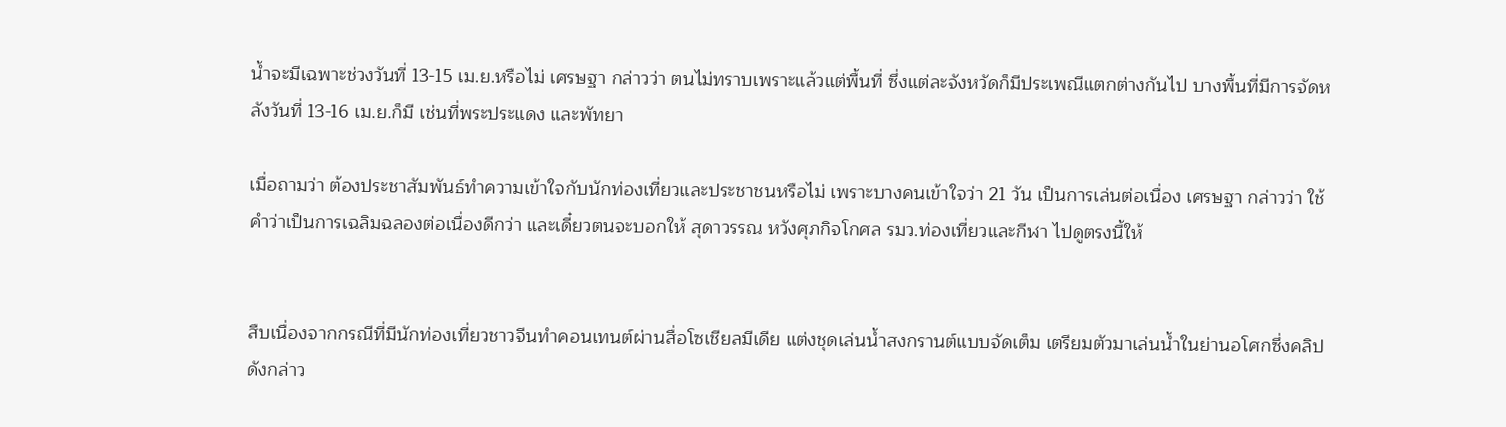น้ำจะมีเฉพาะช่วงวันที่ 13-15 เม.ย.หรือไม่ เศรษฐา กล่าวว่า ตนไม่ทราบเพราะแล้วแต่พื้นที่ ซึ่งแต่ละจังหวัดก็มีประเพณีแตกต่างกันไป บางพื้นที่มีการจัดหลังวันที่ 13-16 เม.ย.ก็มี เช่นที่พระประแดง และพัทยา

เมื่อถามว่า ต้องประชาสัมพันธ์ทำความเข้าใจกับนักท่องเที่ยวและประชาชนหรือไม่ เพราะบางคนเข้าใจว่า 21 วัน เป็นการเล่นต่อเนื่อง เศรษฐา กล่าวว่า ใช้คำว่าเป็นการเฉลิมฉลองต่อเนื่องดีกว่า และเดี๋ยวตนจะบอกให้ สุดาวรรณ หวังศุภกิจโกศล รมว.ท่องเที่ยวและกีฬา ไปดูตรงนี้ให้


สืบเนื่องจากกรณีที่มีนักท่องเที่ยวชาวจีนทำคอนเทนต์ผ่านสื่อโซเชียลมีเดีย แต่งชุดเล่นน้ำสงกรานต์แบบจัดเต็ม เตรียมตัวมาเล่นน้ำในย่านอโศกซึ่งคลิปดังกล่าว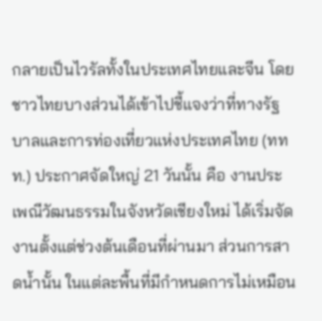กลายเป็นไวรัลทั้งในประเทศไทยและจีน โดยชาวไทยบางส่วนได้เข้าไปชี้แจงว่าที่ทางรัฐบาลและการท่องเที่ยวแห่งประเทศไทย (ททท.) ประกาศจัดใหญ่ 21 วันนั้น คือ งานประเพณีวัฒนธรรมในจังหวัดเชียงใหม่ ได้เริ่มจัดงานตั้งแต่ช่วงต้นเดือนที่ผ่านมา ส่วนการสาดน้ำนั้น ในแต่ละพื้นที่มีกำหนดการไม่เหมือน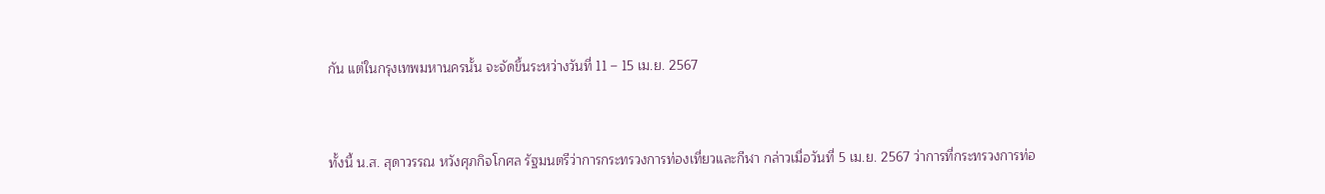กัน แต่ในกรุงเทพมหานครนั้น จะจัดขึ้นระหว่างวันที่ 11 – 15 เม.ย. 2567


ทั้งนี้ น.ส. สุดาวรรณ หวังศุภกิจโกศล รัฐมนตรีว่าการกระทรวงการท่องเที่ยวและกีฬา กล่าวเมื่อวันที่ 5 เม.ย. 2567 ว่าการที่กระทรวงการท่อ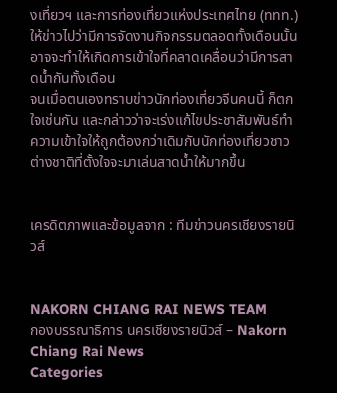งเที่ยวฯ และการท่องเที่ยวแห่งประเทศไทย (ททท.) ให้ข่าวไปว่ามีการจัดงานกิจกรรมตลอดทั้งเดือนนั้น อาจจะทำให้เกิดการเข้าใจที่คลาดเคลื่อนว่ามีการสาดน้ำกันทั้งเดือน
จนเมื่อตนเองทราบข่าวนักท่องเที่ยวจีนคนนี้ ก็ตกใจเช่นกัน และกล่าวว่าจะเร่งแก้ไขประชาสัมพันธ์ทำความเข้าใจให้ถูกต้องกว่าเดิมกับนักท่องเที่ยวชาวต่างชาติที่ตั้งใจจะมาเล่นสาดน้ำให้มากขึ้น


เครดิตภาพและข้อมูลจาก : ทีมข่าวนครเชียงรายนิวส์


NAKORN CHIANG RAI NEWS TEAM
กองบรรณาธิการ นครเชียงรายนิวส์ – Nakorn Chiang Rai News
Categories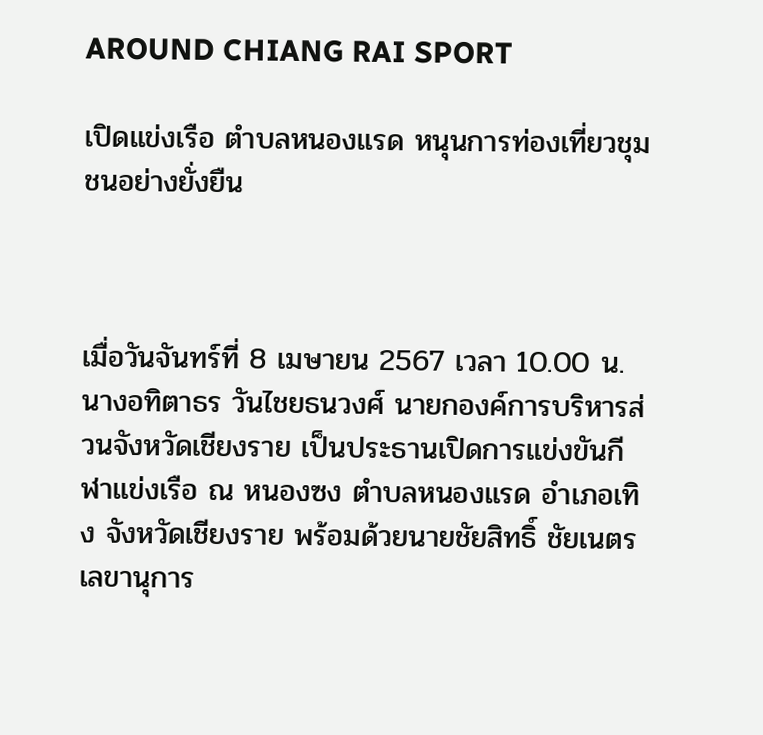AROUND CHIANG RAI SPORT

เปิดแข่งเรือ ตำบลหนองแรด หนุนการท่องเที่ยวชุมชนอย่างยั่งยืน



เมื่อวันจันทร์ที่ 8 เมษายน 2567 เวลา 10.00 น.นางอทิตาธร วันไชยธนวงศ์ นายกองค์การบริหารส่วนจังหวัดเชียงราย เป็นประธานเปิดการแข่งขันกีฬาแข่งเรือ ณ หนองซง ตำบลหนองแรด อำเภอเทิง จังหวัดเชียงราย พร้อมด้วยนายชัยสิทธิ์ ชัยเนตร เลขานุการ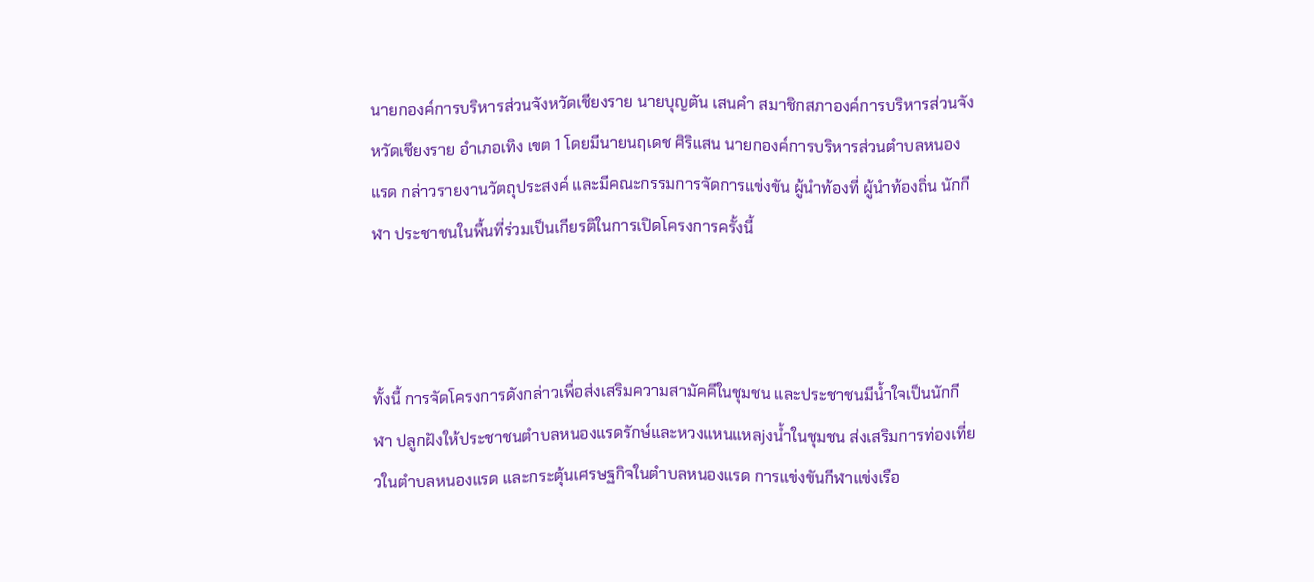นายกองค์การบริหารส่วนจังหวัดเชียงราย นายบุญตัน เสนคำ สมาชิกสภาองค์การบริหารส่วนจังหวัดเชียงราย อำเภอเทิง เขต 1 โดยมีนายนฤเดช ศิริแสน นายกองค์การบริหารส่วนตำบลหนองแรด กล่าวรายงานวัตถุประสงค์ และมีคณะกรรมการจัดการแข่งขัน ผู้นำท้องที่ ผู้นำท้องถิ่น นักกีฬา ประชาชนในพื้นที่ร่วมเป็นเกียรติในการเปิดโครงการครั้งนี้



ทั้งนี้ การจัดโครงการดังกล่าวเพื่อส่งเสริมความสามัคคีในชุมชน และประชาชนมีน้ำใจเป็นนักกีฬา ปลูกฝังให้ประชาชนตำบลหนองแรดรักษ์และหวงแหนแหลjงน้ำในชุมชน ส่งเสริมการท่องเที่ยวในตำบลหนองแรด และกระตุ้นเศรษฐกิจในตำบลหนองแรด การแข่งขันกีฬาแข่งเรือ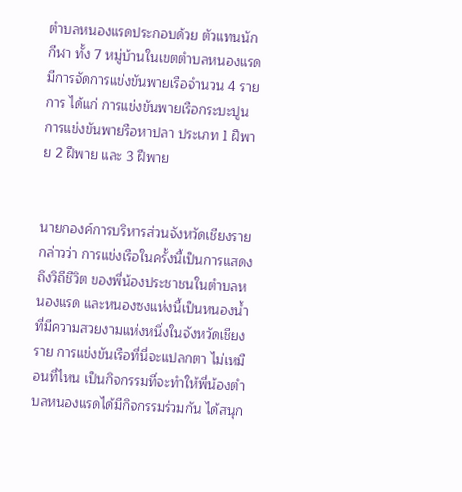ตำบลหนองแรดประกอบด้วย ตัวแทนนักกีฬา ทั้ง 7 หมู่บ้านในเขตตำบลหนองแรด มีการจัดการแข่งขันพายเรือจำนวน 4 รายการ ได้แก่ การแข่งขันพายเรือกระบะปูน การแข่งขันพายรือหาปลา ประเภท 1 ฝีพาย 2 ฝีพาย และ 3 ฝีพาย


นายกองค์การบริหารส่วนจังหวัดเชียงรายกล่าวว่า การแข่งเรือในครั้งนี้เป็นการแสดงถึงวิถีชีวิต ของพี่น้องประชาชนในตำบลหนองแรด และหนองซงแห่งนี้เป็นหนองน้ำที่มีความสวยงามแห่งหนึ่งในจังหวัดเชียงราย การแข่งขันเรือที่นี่จะแปลกตา ไม่เหมือนที่ไหน เป็นกิจกรรมที่จะทำให้พี่น้องตำบลหนองแรดได้มีกิจกรรมร่วมกัน ได้สนุก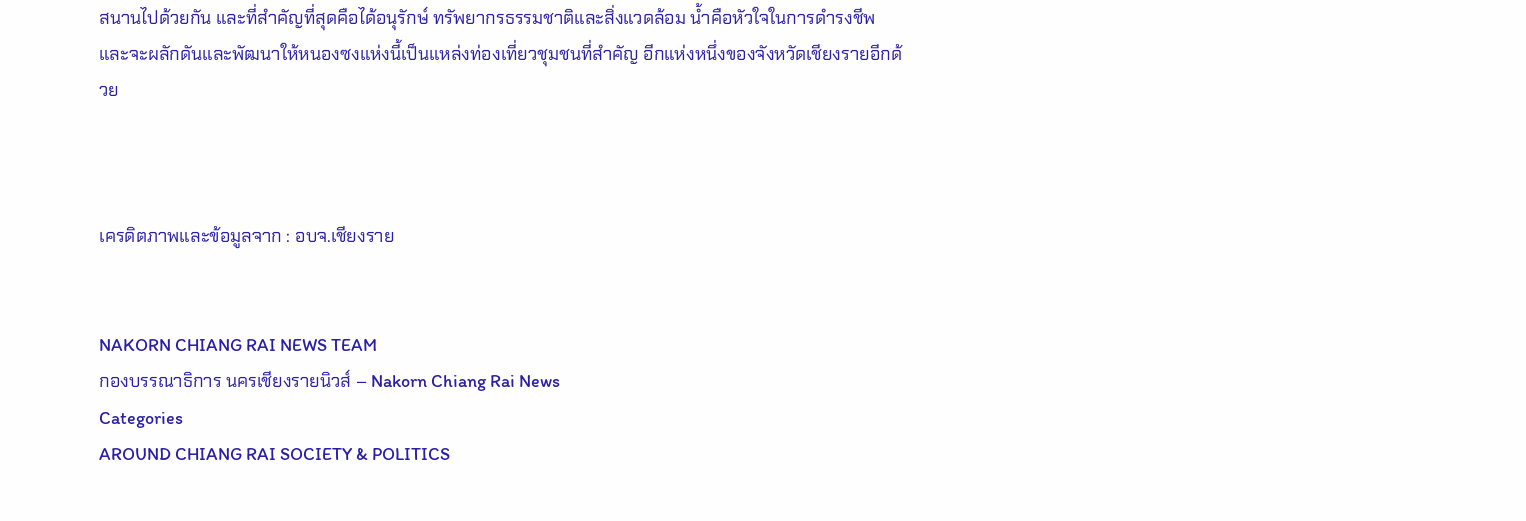สนานไปด้วยกัน และที่สำคัญที่สุดคือได้อนุรักษ์ ทรัพยากรธรรมชาติและสิ่งแวดล้อม น้ำคือหัวใจในการดำรงชีพ และจะผลักดันและพัฒนาให้หนองซงแห่งนี้เป็นแหล่งท่องเที่ยวชุมชนที่สำคัญ อีกแห่งหนึ่งของจังหวัดเชียงรายอีกด้วย



เครดิตภาพและข้อมูลจาก : อบจ.เชียงราย


NAKORN CHIANG RAI NEWS TEAM
กองบรรณาธิการ นครเชียงรายนิวส์ – Nakorn Chiang Rai News
Categories
AROUND CHIANG RAI SOCIETY & POLITICS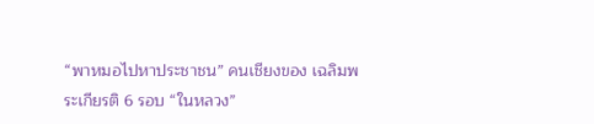“พาหมอไปหาประชาชน” คนเชียงของ เฉลิมพระเกียรติ 6 รอบ “ในหลวง”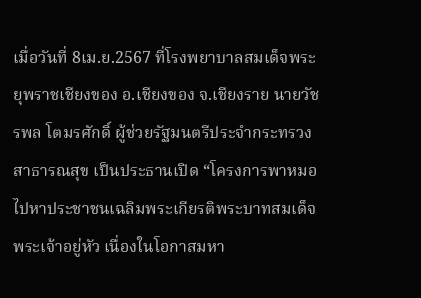เมื่อวันที่ 8เม.ย.2567 ที่โรงพยาบาลสมเด็จพระยุพราชเชียงของ อ.เชียงของ จ.เชียงราย นายวัชรพล โตมรศักดิ์ ผู้ช่วยรัฐมนตรีประจำกระทรวงสาธารณสุข เป็นประธานเปิด “โครงการพาหมอไปหาประชาชนเฉลิมพระเกียรติพระบาทสมเด็จพระเจ้าอยู่หัว เนื่องในโอกาสมหา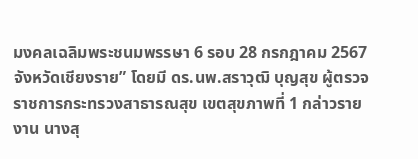มงคลเฉลิมพระชนมพรรษา 6 รอบ 28 กรกฎาคม 2567 จังหวัดเชียงราย” โดยมี ดร.นพ.สราวุฒิ บุญสุข ผู้ตรวจราชการกระทรวงสาธารณสุข เขตสุขภาพที่ 1 กล่าวรายงาน นางสุ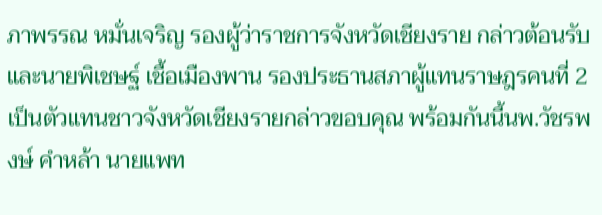ภาพรรณ หมั่นเจริญ รองผู้ว่าราชการจังหวัดเชียงราย กล่าวต้อนรับ และนายพิเชษฐ์ เชื้อเมืองพาน รองประธานสภาผู้แทนราษฎรคนที่ 2 เป็นตัวแทนชาวจังหวัดเชียงรายกล่าวขอบคุณ พร้อมกันนี้นพ.วัชรพงษ์ คำหล้า นายแพท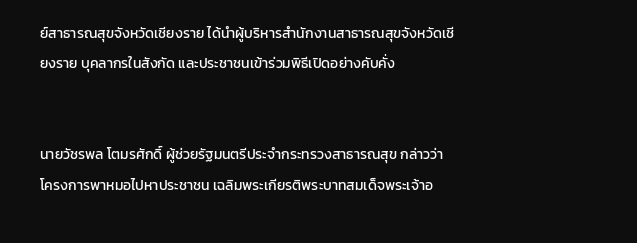ย์สาธารณสุขจังหวัดเชียงราย ได้นำผู้บริหารสำนักงานสาธารณสุขจังหวัดเชียงราย บุคลากรในสังกัด และประชาชนเข้าร่วมพิธีเปิดอย่างคับคั่ง


นายวัชรพล โตมรศักดิ์ ผู้ช่วยรัฐมนตรีประจำกระทรวงสาธารณสุข กล่าวว่า โครงการพาหมอไปหาประชาชน เฉลิมพระเกียรติพระบาทสมเด็จพระเจ้าอ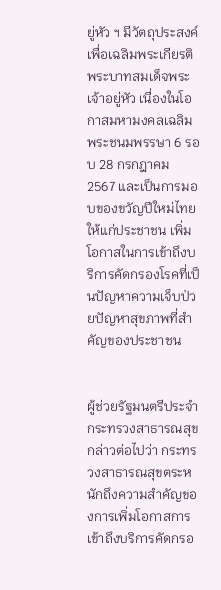ยู่หัว ฯ มีวัตถุประสงค์เพื่อเฉลิมพระเกียรติพระบาทสมเด็จพระเจ้าอยู่หัว เนื่องในโอกาสมหามงคลเฉลิมพระชนมพรรษา 6 รอบ 28 กรกฎาคม 2567 และเป็นการมอบของขวัญปีใหม่ไทยให้แก่ประชาชน เพิ่มโอกาสในการเข้าถึงบริการคัดกรองโรคที่เป็นปัญหาความเจ็บป่วยปัญหาสุขภาพที่สำคัญของประชาชน


ผู้ช่วยรัฐมนตรีประจำกระทรวงสาธารณสุข กล่าวต่อไปว่า กระทรวงสาธารณสุขตระหนักถึงความสำคัญของการเพิ่มโอกาสการเข้าถึงบริการคัดกรอ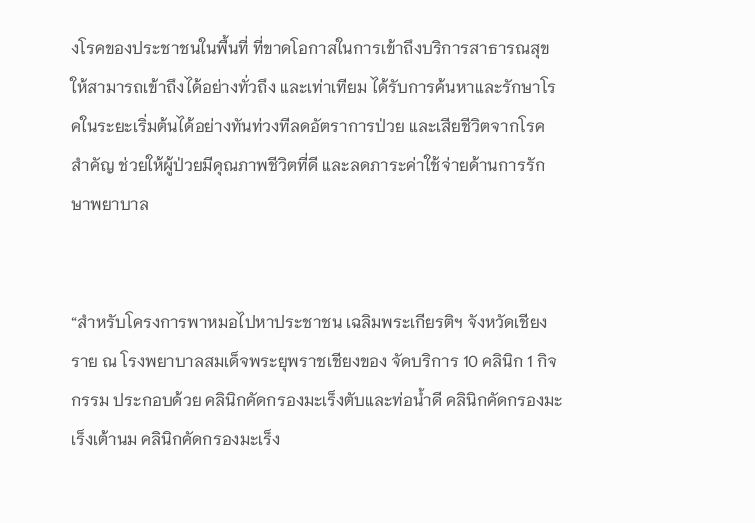งโรคของประชาชนในพื้นที่ ที่ขาดโอกาสในการเข้าถึงบริการสาธารณสุข ให้สามารถเข้าถึงได้อย่างทั่วถึง และเท่าเทียม ได้รับการค้นหาและรักษาโรคในระยะเริ่มต้นได้อย่างทันท่วงทีลดอัตราการป่วย และเสียชีวิตจากโรคสำคัญ ช่วยให้ผู้ป่วยมีคุณภาพชีวิตที่ดี และลดภาระค่าใช้จ่ายด้านการรักษาพยาบาล


“สำหรับโครงการพาหมอไปหาประชาชน เฉลิมพระเกียรติฯ จังหวัดเชียงราย ณ โรงพยาบาลสมเด็จพระยุพราชเชียงของ จัดบริการ 10 คลินิก 1 กิจกรรม ประกอบด้วย คลินิกคัดกรองมะเร็งตับและท่อน้ำดี คลินิกคัดกรองมะเร็งเต้านม คลินิกคัดกรองมะเร็ง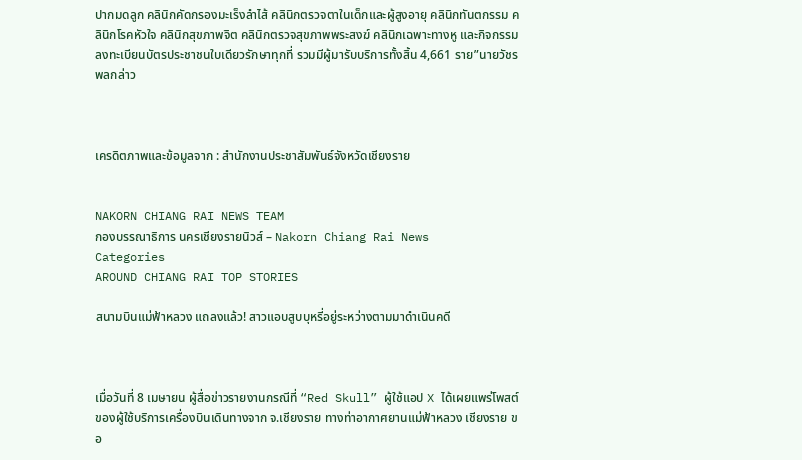ปากมดลูก คลินิกคัดกรองมะเร็งลำไส้ คลินิกตรวจตาในเด็กและผู้สูงอายุ คลินิกทันตกรรม คลินิกโรคหัวใจ คลินิกสุขภาพจิต คลินิกตรวจสุขภาพพระสงฆ์ คลินิกเฉพาะทางหู และกิจกรรมลงทะเบียนบัตรประชาชนใบเดียวรักษาทุกที่ รวมมีผู้มารับบริการทั้งสิ้น 4,661 ราย”นายวัชรพลกล่าว



เครดิตภาพและข้อมูลจาก : สำนักงานประชาสัมพันธ์จังหวัดเชียงราย


NAKORN CHIANG RAI NEWS TEAM
กองบรรณาธิการ นครเชียงรายนิวส์ – Nakorn Chiang Rai News
Categories
AROUND CHIANG RAI TOP STORIES

สนามบินแม่ฟ้าหลวง แถลงแล้ว! สาวแอบสูบบุหรี่อยู่ระหว่างตามมาดำเนินคดี



เมื่อวันที่ 8 เมษายน ผู้สื่อข่าวรายงานกรณีที่ “Red Skull” ผู้ใช้แอป X ได้เผยแพร่โพสต์ของผู้ใช้บริการเครื่องบินเดินทางจาก จ.เชียงราย ทางท่าอากาศยานแม่ฟ้าหลวง เชียงราย ขอ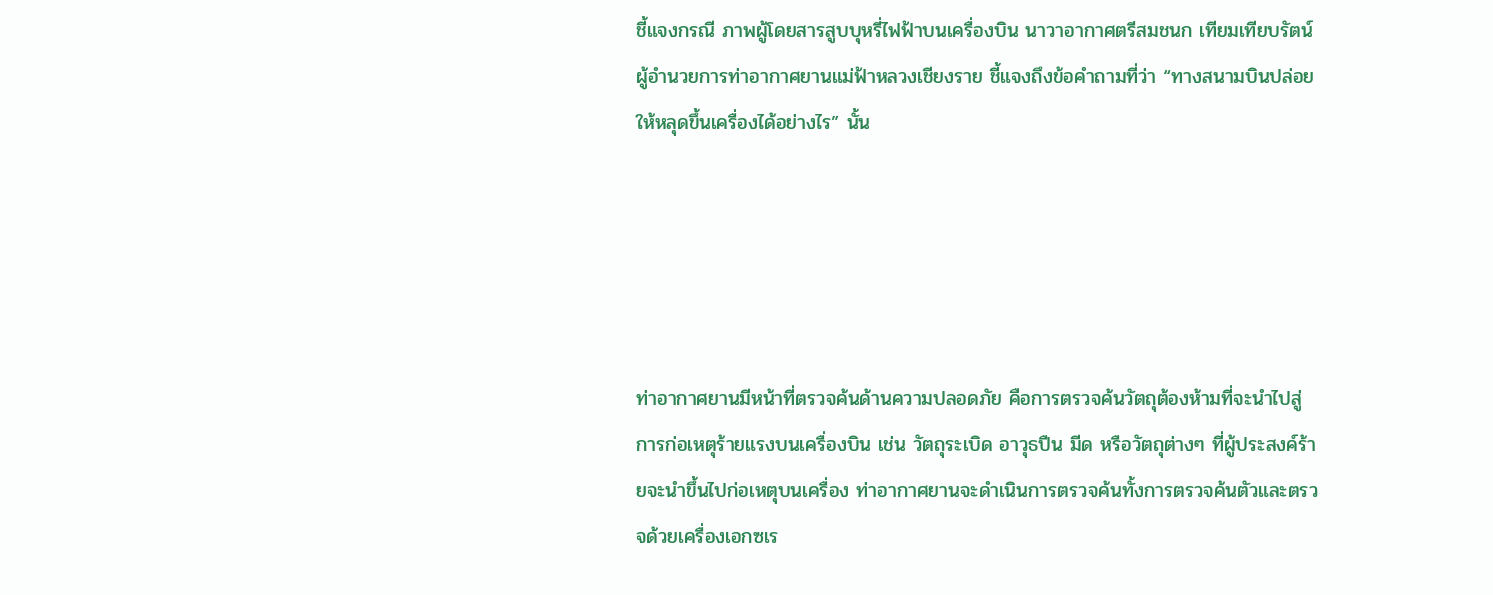ชี้แจงกรณี ภาพผู้โดยสารสูบบุหรี่ไฟฟ้าบนเครื่องบิน นาวาอากาศตรีสมชนก เทียมเทียบรัตน์ ผู้อำนวยการท่าอากาศยานแม่ฟ้าหลวงเชียงราย ชี้แจงถึงข้อคำถามที่ว่า “ทางสนามบินปล่อยให้หลุดขึ้นเครื่องได้อย่างไร” นั้น





ท่าอากาศยานมีหน้าที่ตรวจค้นด้านความปลอดภัย คือการตรวจค้นวัตถุต้องห้ามที่จะนำไปสู่การก่อเหตุร้ายแรงบนเครื่องบิน เช่น วัตถุระเบิด อาวุธปืน มีด หรือวัตถุต่างๆ ที่ผู้ประสงค์ร้ายจะนำขึ้นไปก่อเหตุบนเครื่อง ท่าอากาศยานจะดำเนินการตรวจค้นทั้งการตรวจค้นตัวและตรวจด้วยเครื่องเอกซเร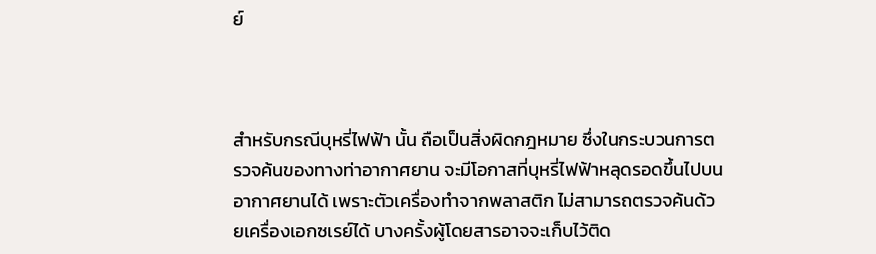ย์



สำหรับกรณีบุหรี่ไฟฟ้า นั้น ถือเป็นสิ่งผิดกฎหมาย ซึ่งในกระบวนการตรวจค้นของทางท่าอากาศยาน จะมีโอกาสที่บุหรี่ไฟฟ้าหลุดรอดขึ้นไปบนอากาศยานได้ เพราะตัวเครื่องทำจากพลาสติก ไม่สามารถตรวจค้นด้วยเครื่องเอกซเรย์ได้ บางครั้งผู้โดยสารอาจจะเก็บไว้ติด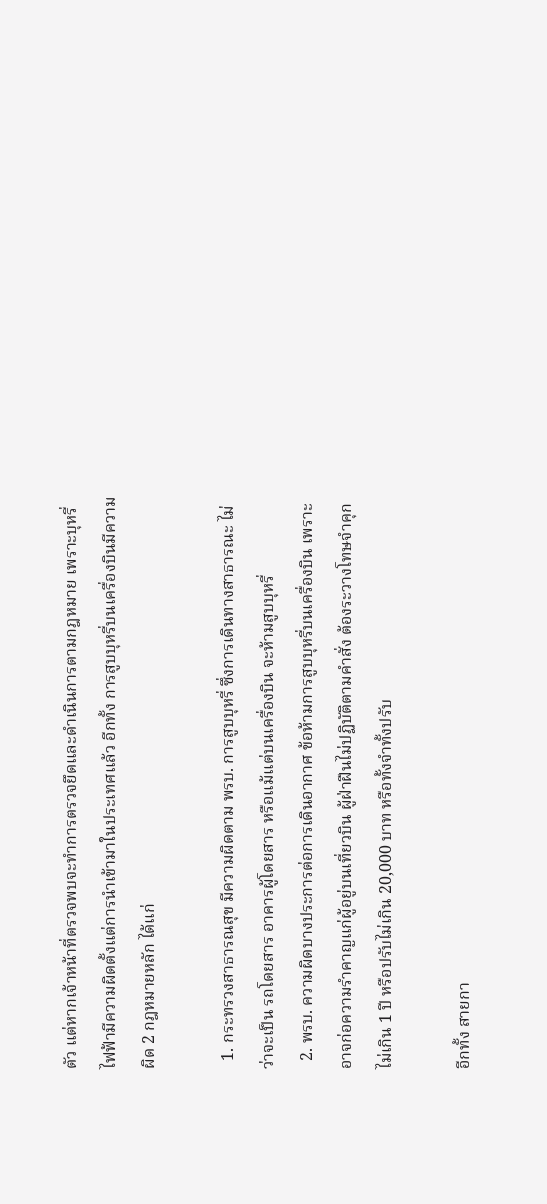ตัว แต่หากเจ้าหน้าที่ตรวจพบจะทำการตรวจยึดและดำเนินการตามกฎหมาย เพราะบุหรี่ไฟฟ้ามีความผิดตั้งแต่การนำเข้ามาในประเทศแล้ว อีกทั้ง การสูบบุหรี่บนเครื่องบินมีความผิด 2 กฎหมายหลัก ได้แก่

  1. กระทรวงสาธารณสุข มีความผิดตาม พรบ. การสูบบุหรี่ ซึ่งการเดินทางสาธารณะ ไม่ว่าจะเป็น รถโดยสาร อาคารผู้โดยสาร หรือแม้แต่บนเครื่องบิน จะห้ามสูบบุหรี่
  2. พรบ. ความผิดบางประการต่อการเดินอากาศ ข้อห้ามการสูบบุหรี่บนเครื่องบิน เพราะอาจก่อความรำคาญแก่ผู้อยู่บนเที่ยวบิน ผู้ฝ่าฝืนไม่ปฏิบัติตามคำสั่ง ต้องระวางโทษจำคุกไม่เกิน 1 ปี หรือปรับไม่เกิน 20,000 บาท หรือทั้งจำทั้งปรับ

อีกทั้ง สายกา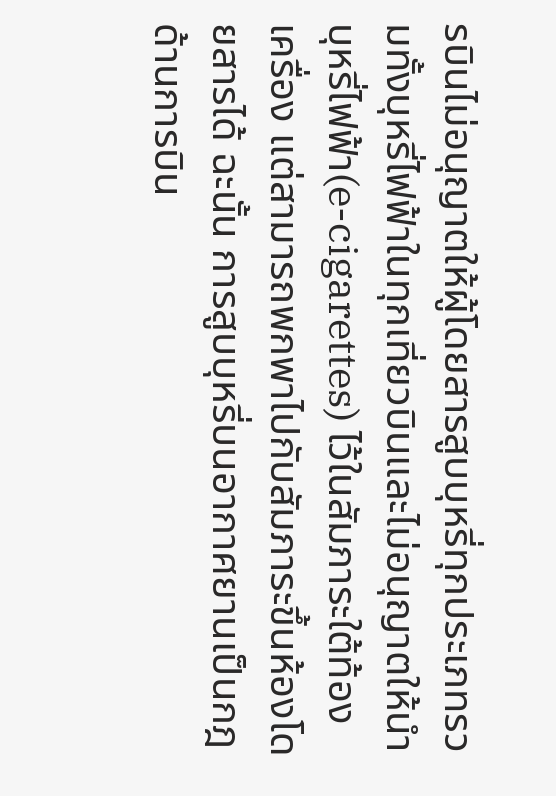รบินไม่อนุญาตให้ผู้โดยสารสูบบุหรี่ทุกประเภทรวมทั้งบุหรี่ไฟฟ้าในทุกเที่ยวบินและไม่อนุญาตให้นำบุหรี่ไฟฟ้า(e-cigarettes) ไว้ในสัมภาระใต้ท้องเครื่อง แต่สามารถพกพาไปกับสัมภาระขึ้นห้องโดยสารได้ ฉะนั้น การสูบบุหรี่บนอากาศยานเป็นกฎด้านการบิน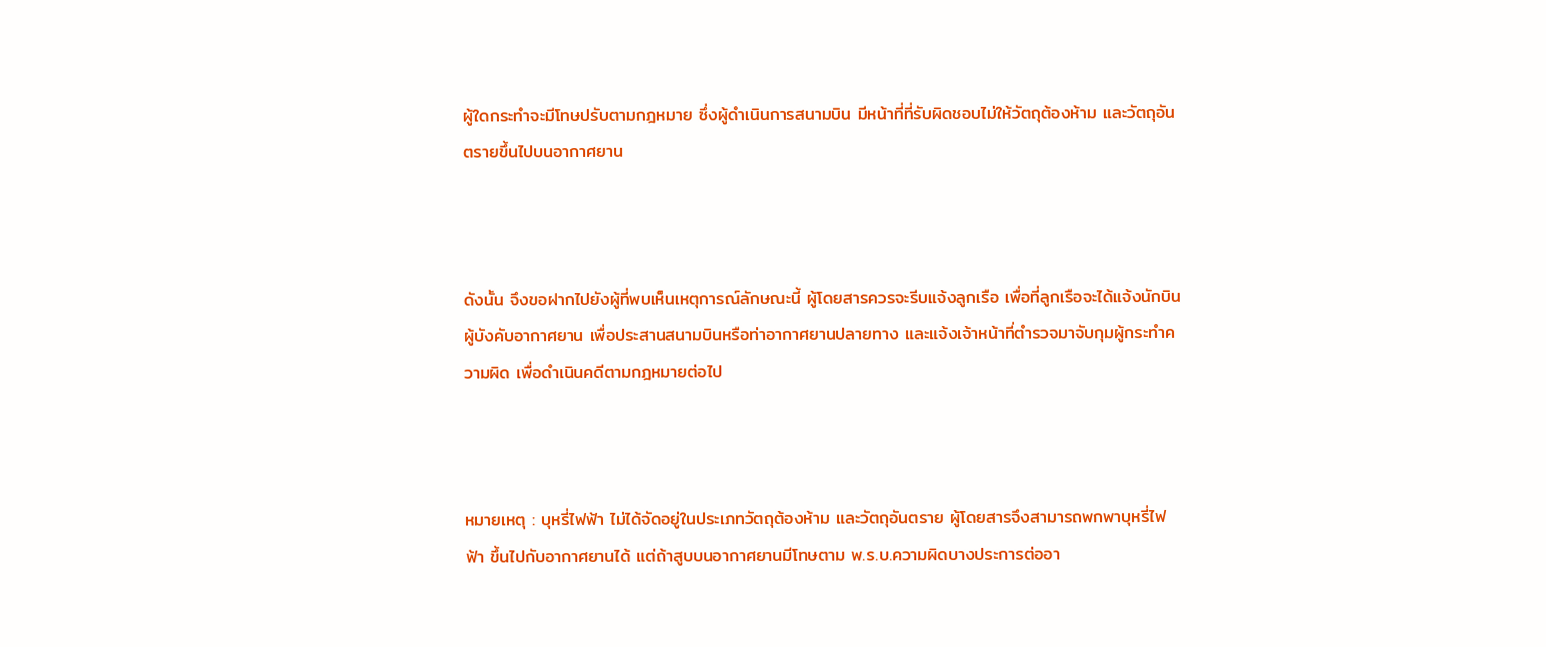ผู้ใดกระทำจะมีโทษปรับตามกฎหมาย ซึ่งผู้ดำเนินการสนามบิน มีหน้าที่ที่รับผิดชอบไม่ให้วัตถุต้องห้าม และวัตถุอันตรายขึ้นไปบนอากาศยาน



ดังนั้น จึงขอฝากไปยังผู้ที่พบเห็นเหตุการณ์ลักษณะนี้ ผู้โดยสารควรจะรีบแจ้งลูกเรือ เพื่อที่ลูกเรือจะได้แจ้งนักบินผู้บังคับอากาศยาน เพื่อประสานสนามบินหรือท่าอากาศยานปลายทาง และแจ้งเจ้าหน้าที่ตำรวจมาจับกุมผู้กระทำความผิด เพื่อดำเนินคดีตามกฎหมายต่อไป



หมายเหตุ : บุหรี่ไฟฟ้า ไม่ได้จัดอยู่ในประเภทวัตถุต้องห้าม และวัตถุอันตราย ผู้โดยสารจึงสามารถพกพาบุหรี่ไฟฟ้า ขึ้นไปกับอากาศยานได้ แต่ถ้าสูบบนอากาศยานมีโทษตาม พ.ร.บ.ความผิดบางประการต่ออา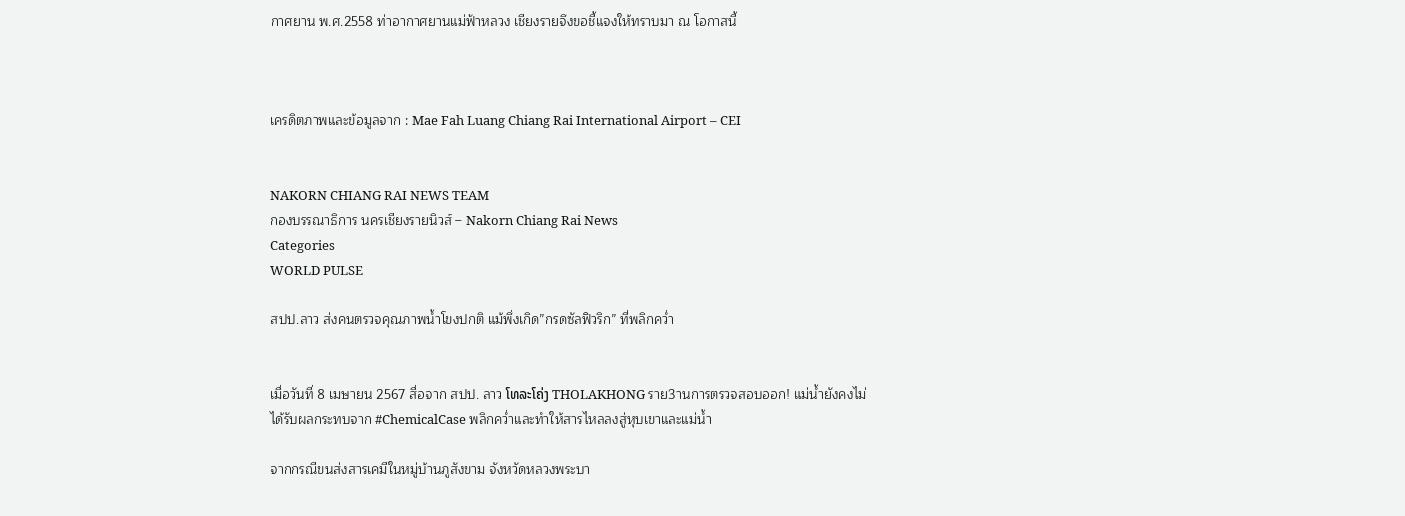กาศยาน พ.ศ.2558 ท่าอากาศยานแม่ฟ้าหลวง เชียงรายจึงขอชี้แจงให้ทราบมา ณ โอกาสนี้



เครดิตภาพและข้อมูลจาก : Mae Fah Luang Chiang Rai International Airport – CEI


NAKORN CHIANG RAI NEWS TEAM
กองบรรณาธิการ นครเชียงรายนิวส์ – Nakorn Chiang Rai News
Categories
WORLD PULSE

สปป.ลาว ส่งคนตรวจคุณภาพน้ำโขงปกติ แม้พึ่งเกิด”กรดซัลฟิวริก” ที่พลิกคว่ำ


เมื่อวันที่ 8 เมษายน 2567 สื่อจาก สปป. ลาว ໂທລະໂຄ່ງ THOLAKHONG ราย3านการตรวจสอบออก! แม่น้ำยังคงไม่ได้รับผลกระทบจาก #ChemicalCase พลิกคว่ำและทำให้สารไหลลงสู่หุบเขาและแม่น้ำ

จากกรณีขนส่งสารเคมีในหมู่บ้านภูสังขาม จังหวัดหลวงพระบา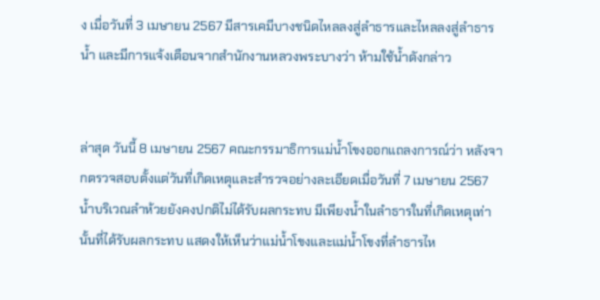ง เมื่อวันที่ 3 เมษายน 2567 มีสารเคมีบางชนิดไหลลงสู่ลำธารและไหลลงสู่ลำธารน้ำ และมีการแจ้งเตือนจากสำนักงานหลวงพระบางว่า ห้ามใช้น้ำดังกล่าว


ล่าสุด วันนี้ 8 เมษายน 2567 คณะกรรมาธิการแม่น้ำโขงออกแถลงการณ์ว่า หลังจากตรวจสอบตั้งแต่วันที่เกิดเหตุและสำรวจอย่างละเอียดเมื่อวันที่ 7 เมษายน 2567 น้ำบริเวณลำห้วยยังคงปกติไม่ได้รับผลกระทบ มีเพียงน้ำในลำธารในที่เกิดเหตุเท่านั้นที่ได้รับผลกระทบ แสดงให้เห็นว่าแม่น้ำโขงและแม่น้ำโขงที่ลำธารไห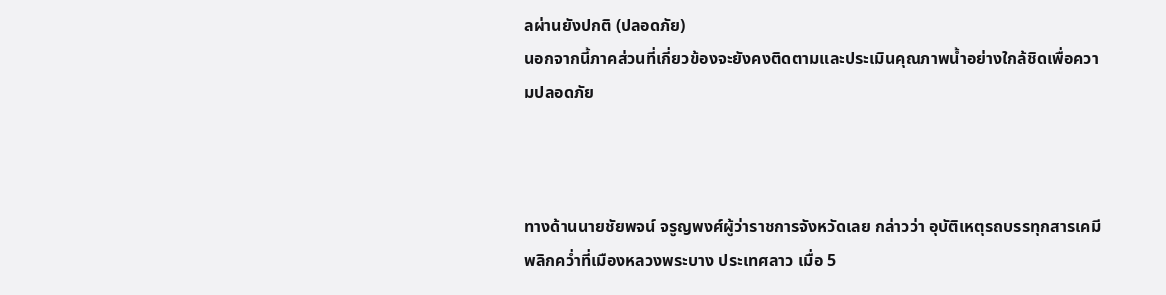ลผ่านยังปกติ (ปลอดภัย)
นอกจากนี้ภาคส่วนที่เกี่ยวข้องจะยังคงติดตามและประเมินคุณภาพน้ำอย่างใกล้ชิดเพื่อความปลอดภัย



ทางด้านนายชัยพจน์ จรูญพงศ์ผู้ว่าราชการจังหวัดเลย กล่าวว่า อุบัติเหตุรถบรรทุกสารเคมีพลิกคว่ำที่เมืองหลวงพระบาง ประเทศลาว เมื่อ 5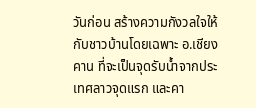วันก่อน สร้างความกังวลใจให้กับชาวบ้านโดยเฉพาะ อ.เชียงคาน ที่จะเป็นจุดรับน้ำจากประเทศลาวจุดแรก และคา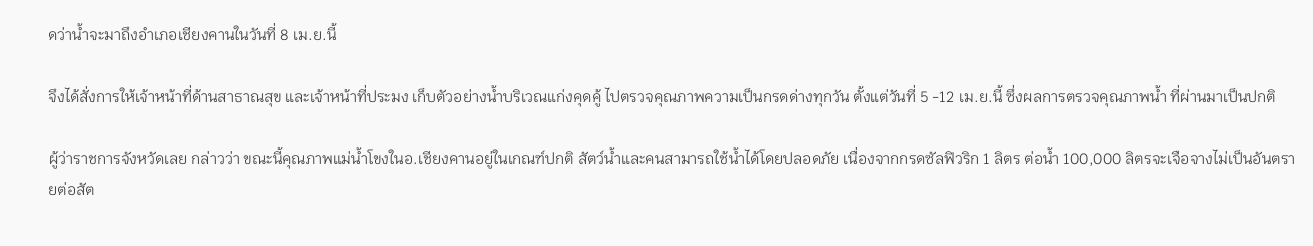ดว่าน้ำจะมาถึงอำเภอเชียงคานในวันที่ 8 เม.ย.นี้

จึงได้สั่งการให้เจ้าหน้าที่ด้านสาธาณสุข และเจ้าหน้าที่ประมง เก็บตัวอย่างน้ำบริเวณแก่งคุดคู้ ไปตรวจคุณภาพความเป็นกรดด่างทุกวัน ตั้งแต่วันที่ 5 -12 เม.ย.นี้ ซึ่งผลการตรวจคุณภาพน้ำ ที่ผ่านมาเป็นปกติ

ผู้ว่าราชการจังหวัดเลย กล่าวว่า ขณะนี้คุณภาพแม่น้ำโขงในอ.เชียงคานอยู่ในเกณฑ์ปกติ สัตว์น้ำและคนสามารถใช้น้ำได้โดยปลอดภัย เนื่องจากกรดซัลฟิวริก 1 ลิตร ต่อน้ำ 100,000 ลิตรจะเจือจางไม่เป็นอันตรายต่อสัต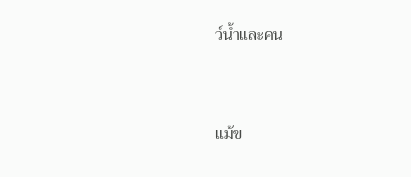ว์น้ำและคน



แม้ข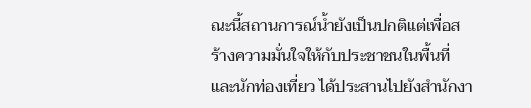ณะนี้สถานการณ์น้ำยังเป็นปกติแต่เพื่อสร้างความมั่นใจให้กับประชาชนในพื้นที่ และนักท่องเที่ยว ได้ประสานไปยังสำนักงา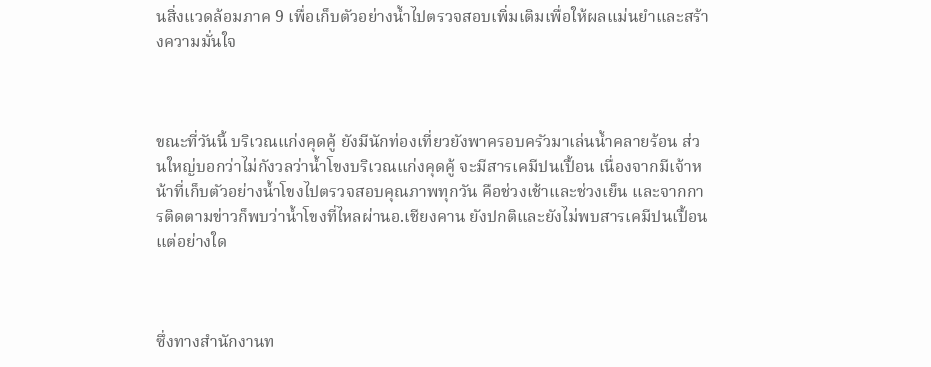นสิ่งแวดล้อมภาค 9 เพื่อเก็บตัวอย่างน้ำไปตรวจสอบเพิ่มเติมเพื่อให้ผลแม่นยำและสร้างความมั่นใจ



ขณะที่วันนี้ บริเวณแก่งคุดคู้ ยังมีนักท่องเที่ยวยังพาครอบครัวมาเล่นน้ำคลายร้อน ส่วนใหญ่บอกว่าไม่กังวลว่าน้ำโขงบริเวณแก่งคุดคู้ จะมีสารเคมีปนเปื้อน เนื่องจากมีเจ้าหน้าที่เก็บตัวอย่างน้ำโขงไปตรวจสอบคุณภาพทุกวัน คือช่วงเช้าและช่วงเย็น และจากการติดตามข่าวก็พบว่าน้ำโขงที่ไหลผ่านอ.เชียงคาน ยังปกติและยังไม่พบสารเคมีปนเปื้อนแต่อย่างใด



ซึ่งทางสำนักงานท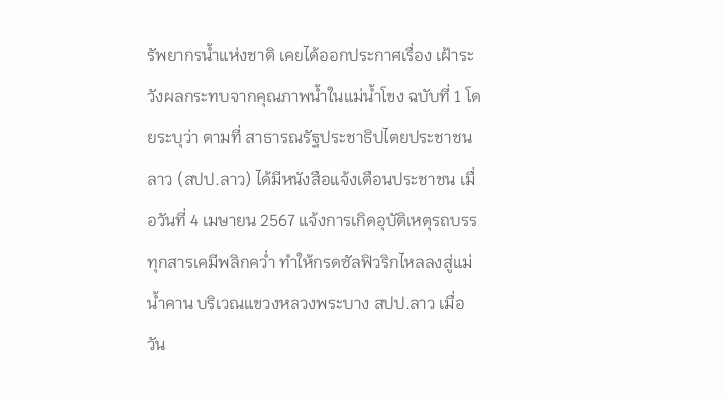รัพยากรน้ำแห่งชาติ เคยได้ออกประกาศเรื่อง เฝ้าระวังผลกระทบจากคุณภาพน้ำในแม่น้ำโขง ฉบับที่ 1 โดยระบุว่า ตามที่ สาธารณรัฐประชาธิปไตยประชาชนลาว (สปป.ลาว) ได้มีหนังสือแจ้งเตือนประชาชน เมื่อวันที่ 4 เมษายน 2567 แจ้งการเกิดอุบัติเหตุรถบรรทุกสารเคมีพลิกคว่ำ ทำให้กรดซัลฟิวริกไหลลงสู่แม่น้ำคาน บริเวณแขวงหลวงพระบาง สปป.ลาว เมื่อวัน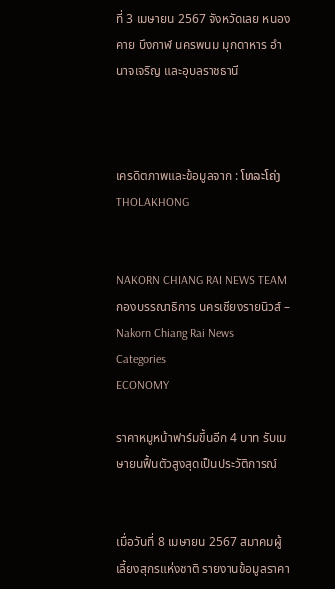ที่ 3 เมษายน 2567 จังหวัดเลย หนองคาย บึงกาฬ นครพนม มุกดาหาร อำนาจเจริญ และอุบลราชธานี



เครดิตภาพและข้อมูลจาก : ໂທລະໂຄ່ງ THOLAKHONG


NAKORN CHIANG RAI NEWS TEAM
กองบรรณาธิการ นครเชียงรายนิวส์ – Nakorn Chiang Rai News
Categories
ECONOMY

ราคาหมูหน้าฟาร์มขึ้นอีก 4 บาท รับเมษายนฟื้นตัวสูงสุดเป็นประวัติการณ์


เมื่อวันที่ 8 เมษายน 2567 สมาคมผู้เลี้ยงสุกรแห่งชาติ รายงานข้อมูลราคา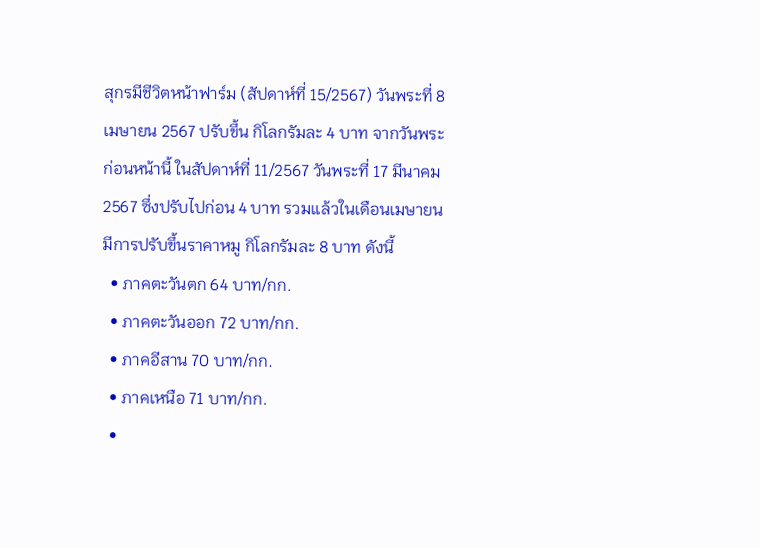สุกรมีชีวิตหน้าฟาร์ม (สัปดาห์ที่ 15/2567) วันพระที่ 8 เมษายน 2567 ปรับขึ้น กิโลกรัมละ 4 บาท จากวันพระก่อนหน้านี้ ในสัปดาห์ที่ 11/2567 วันพระที่ 17 มีนาคม 2567 ซึ่งปรับไปก่อน 4 บาท รวมแล้วในเดือนเมษายน มีการปรับขึ้นราคาหมู กิโลกรัมละ 8 บาท ดังนี้
  • ภาคตะวันตก 64 บาท/กก.
  • ภาคตะวันออก 72 บาท/กก.
  • ภาคอีสาน 70 บาท/กก.
  • ภาคเหนือ 71 บาท/กก.
  •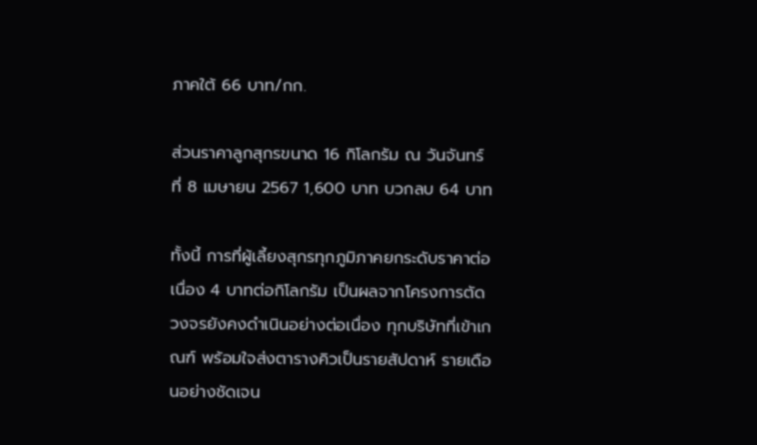ภาคใต้ 66 บาท/กก.

ส่วนราคาลูกสุกรขนาด 16 กิโลกรัม ณ วันจันทร์ที่ 8 เมษายน 2567 1,600 บาท บวกลบ 64 บาท

ทั้งนี้ การที่ผู้เลี้ยงสุกรทุกภูมิภาคยกระดับราคาต่อเนื่อง 4 บาทต่อกิโลกรัม เป็นผลจากโครงการตัดวงจรยังคงดำเนินอย่างต่อเนื่อง ทุกบริษัทที่เข้าเกณฑ์ พร้อมใจส่งตารางคิวเป็นรายสัปดาห์ รายเดือนอย่างชัดเจน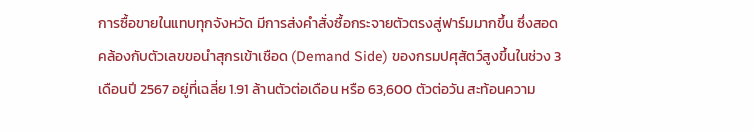การซื้อขายในแทบทุกจังหวัด มีการส่งคำสั่งซื้อกระจายตัวตรงสู่ฟาร์มมากขึ้น ซึ่งสอดคล้องกับตัวเลขขอนำสุกรเข้าเชือด (Demand Side) ของกรมปศุสัตว์สูงขึ้นในช่วง 3 เดือนปี 2567 อยู่ที่เฉลี่ย 1.91 ล้านตัวต่อเดือน หรือ 63,600 ตัวต่อวัน สะท้อนความ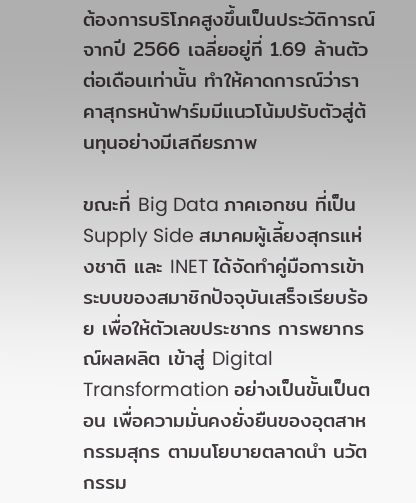ต้องการบริโภคสูงขึ้นเป็นประวัติการณ์ จากปี 2566 เฉลี่ยอยู่ที่ 1.69 ล้านตัวต่อเดือนเท่านั้น ทำให้คาดการณ์ว่าราคาสุกรหน้าฟาร์มมีแนวโน้มปรับตัวสู่ต้นทุนอย่างมีเสถียรภาพ

ขณะที่ Big Data ภาคเอกชน ที่เป็น Supply Side สมาคมผู้เลี้ยงสุกรแห่งชาติ และ INET ได้จัดทำคู่มือการเข้าระบบของสมาชิกปัจจุบันเสร็จเรียบร้อย เพื่อให้ตัวเลขประชากร การพยากรณ์ผลผลิต เข้าสู่ Digital Transformation อย่างเป็นขั้นเป็นตอน เพื่อความมั่นคงยั่งยืนของอุตสาหกรรมสุกร ตามนโยบายตลาดนำ นวัตกรรม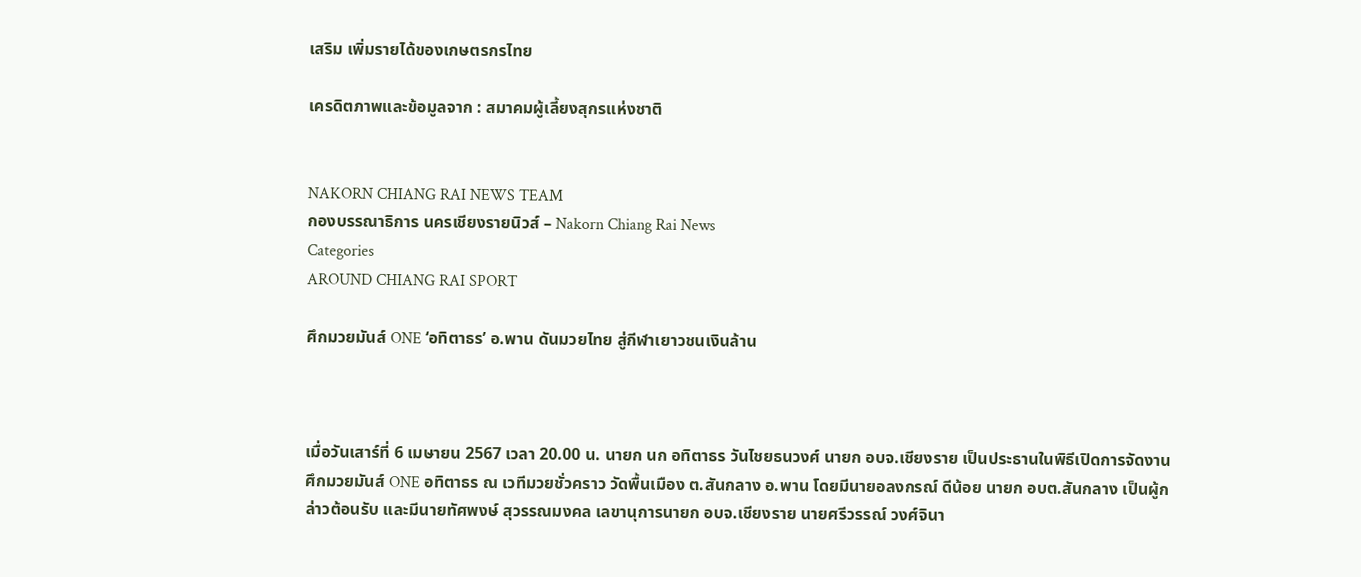เสริม เพิ่มรายได้ของเกษตรกรไทย

เครดิตภาพและข้อมูลจาก : สมาคมผู้เลี้ยงสุกรแห่งชาติ


NAKORN CHIANG RAI NEWS TEAM
กองบรรณาธิการ นครเชียงรายนิวส์ – Nakorn Chiang Rai News
Categories
AROUND CHIANG RAI SPORT

ศึกมวยมันส์ ONE ‘อทิตาธร’ อ.พาน ดันมวยไทย สู่กีฬาเยาวชนเงินล้าน



เมื่อวันเสาร์ที่ 6 เมษายน 2567 เวลา 20.00 น. นายก นก อทิตาธร วันไชยธนวงศ์ นายก อบจ.เชียงราย เป็นประธานในพิธีเปิดการจัดงานศึกมวยมันส์ ONE อทิตาธร ณ เวทีมวยชั่วคราว วัดพื้นเมือง ต.สันกลาง อ.พาน โดยมีนายอลงกรณ์ ดีน้อย นายก อบต.สันกลาง เป็นผู้กล่าวต้อนรับ และมีนายทัศพงษ์ สุวรรณมงคล เลขานุการนายก อบจ.เชียงราย นายศรีวรรณ์ วงศ์จินา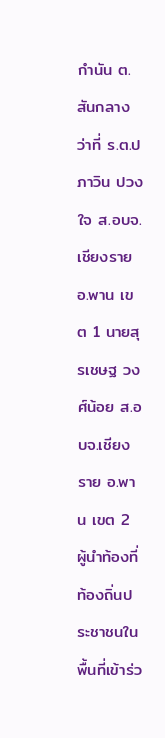กำนัน ต.สันกลาง ว่าที่ ร.ต.ปภาวิน ปวงใจ ส.อบจ.เชียงราย อ.พาน เขต 1 นายสุรเชษฐ วงศ์น้อย ส.อบจ.เชียงราย อ.พาน เขต 2 ผู้นำท้องที่ท้องถิ่นประชาชนในพื้นที่เข้าร่ว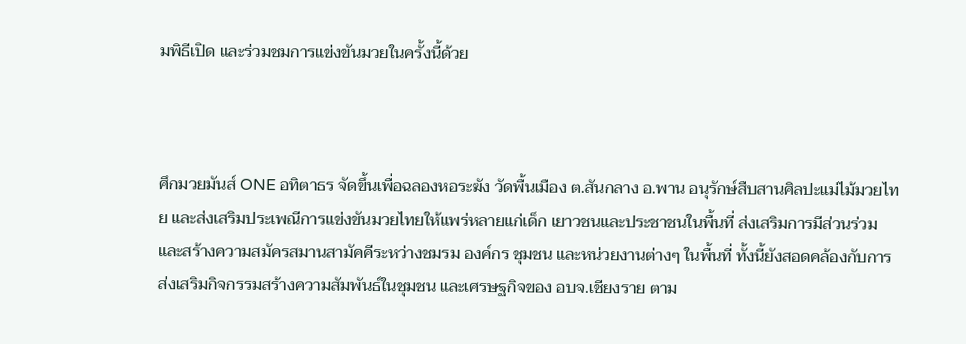มพิธีเปิด และร่วมชมการแข่งขันมวยในครั้งนี้ด้วย



ศึกมวยมันส์ ONE อทิตาธร จัดขึ้นเพื่อฉลองหอระฆัง วัดพื้นเมือง ต.สันกลาง อ.พาน อนุรักษ์สืบสานศิลปะแม่ไม้มวยไทย และส่งเสริมประเพณีการแข่งขันมวยไทยให้แพร่หลายแก่เด็ก เยาวชนและประชาชนในพื้นที่ ส่งเสริมการมีส่วนร่วมและสร้างความสมัครสมานสามัคคีระหว่างชมรม องค์กร ชุมชน และหน่วยงานต่างๆ ในพื้นที่ ทั้งนี้ยังสอดคล้องกับการส่งเสริมกิจกรรมสร้างความสัมพันธ์ในชุมชน และเศรษฐกิจของ อบจ.เชียงราย ตาม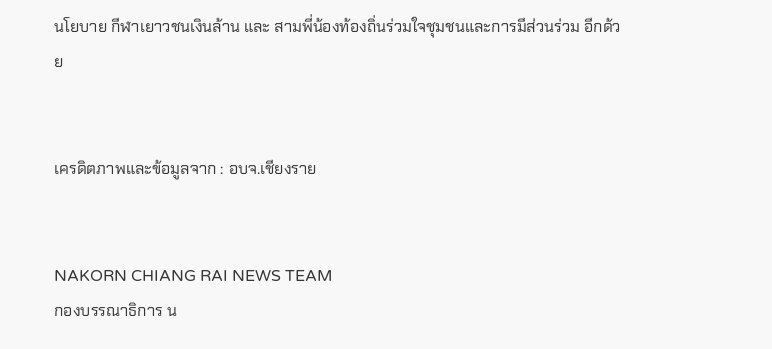นโยบาย กีฬาเยาวชนเงินล้าน และ สามพี่น้องท้องถิ่นร่วมใจชุมชนและการมีส่วนร่วม อีกด้วย


เครดิตภาพและข้อมูลจาก : อบจ.เชียงราย


NAKORN CHIANG RAI NEWS TEAM
กองบรรณาธิการ น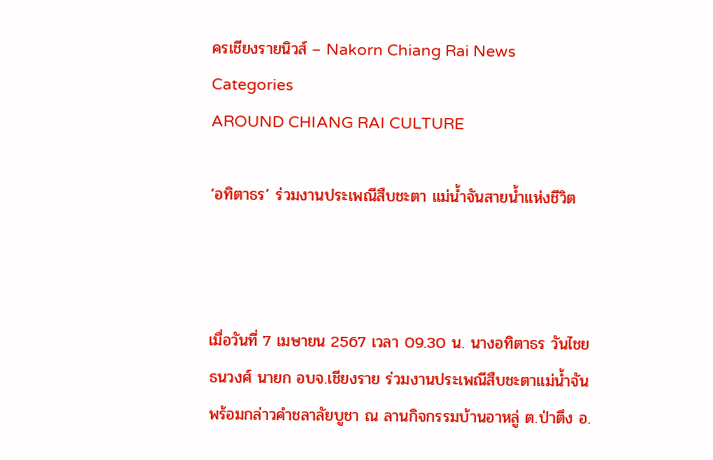ครเชียงรายนิวส์ – Nakorn Chiang Rai News
Categories
AROUND CHIANG RAI CULTURE

‘อทิตาธร’ ร่วมงานประเพณีสืบชะตา แม่น้ำจันสายน้ำแห่งชีวิต



เมื่อวันที่ 7 เมษายน 2567 เวลา 09.30 น. นางอทิตาธร วันไชยธนวงศ์ นายก อบจ.เชียงราย ร่วมงานประเพณีสืบชะตาแม่น้ำจัน พร้อมกล่าวคำชลาลัยบูชา ณ ลานกิจกรรมบ้านอาหลู่ ต.ป่าตึง อ.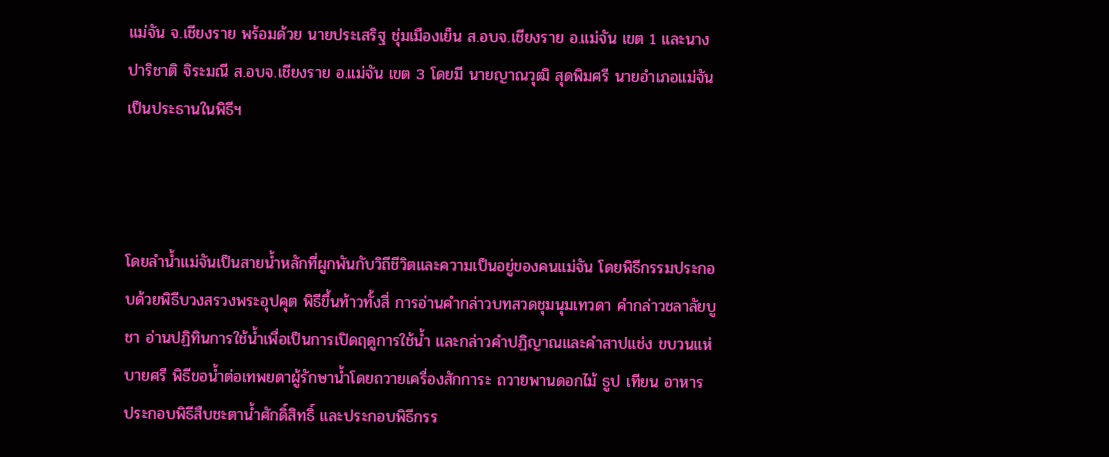แม่จัน จ.เชียงราย พร้อมด้วย นายประเสริฐ ชุ่มเมืองเย็น ส.อบจ.เชียงราย อ.แม่จัน เขต 1 และนางปาริชาติ จิระมณี ส.อบจ.เชียงราย อ.แม่จัน เขต 3 โดยมี นายญาณวุฒิ สุดพิมศรี นายอำเภอแม่จัน เป็นประธานในพิธีฯ



โดยลำน้ำแม่จันเป็นสายน้ำหลักที่ผูกพันกับวิถีชีวิตและความเป็นอยู่ของคนแม่จัน โดยพิธีกรรมประกอบด้วยพิธีบวงสรวงพระอุปคุต พิธีขึ้นท้าวทั้งสี่ การอ่านคำกล่าวบทสวดชุมนุมเทวดา คำกล่าวชลาลัยบูชา อ่านปฏิทินการใช้น้ำเพื่อเป็นการเปิดฤดูการใช้น้ำ และกล่าวคำปฏิญาณและคำสาปแช่ง ขบวนแห่บายศรี พิธีขอน้ำต่อเทพยดาผู้รักษาน้ำโดยถวายเครื่องสักการะ ถวายพานดอกไม้ ธูป เทียน อาหาร ประกอบพิธีสืบชะตาน้ำศักดิ์สิทธิ์ และประกอบพิธีกรร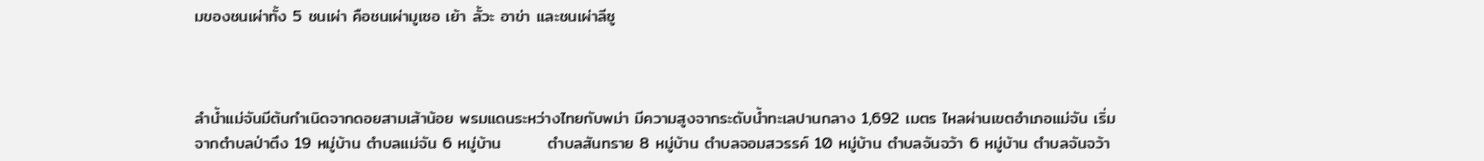มของชนเผ่าทั้ง 5 ชนเผ่า คือชนเผ่ามูเซอ เย้า ลั้วะ อาข่า และชนเผ่าลีซู



ลำน้ำแม่จันมีต้นกำเนิดจากดอยสามเส้าน้อย พรมแดนระหว่างไทยกับพม่า มีความสูงจากระดับน้ำทะเลปานกลาง 1,692 เมตร ไหลผ่านเขตอำเภอแม่จัน เริ่มจากตำบลป่าตึง 19 หมู่บ้าน ตำบลแม่จัน 6 หมู่บ้าน        ตำบลสันทราย 8 หมู่บ้าน ตำบลจอมสวรรค์ 10 หมู่บ้าน ตำบลจันจว้า 6 หมู่บ้าน ตำบลจันจว้า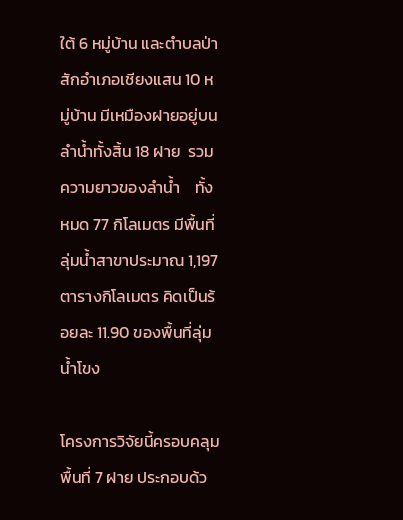ใต้ 6 หมู่บ้าน และตำบลป่าสักอำเภอเชียงแสน 10 หมู่บ้าน มีเหมืองฝายอยู่บนลำน้ำทั้งสิ้น 18 ฝาย  รวมความยาวของลำน้ำ    ทั้งหมด 77 กิโลเมตร มีพื้นที่ลุ่มน้ำสาขาประมาณ 1,197 ตารางกิโลเมตร คิดเป็นร้อยละ 11.90 ของพื้นที่ลุ่มน้ำโขง

โครงการวิจัยนี้ครอบคลุมพื้นที่ 7 ฝาย ประกอบด้ว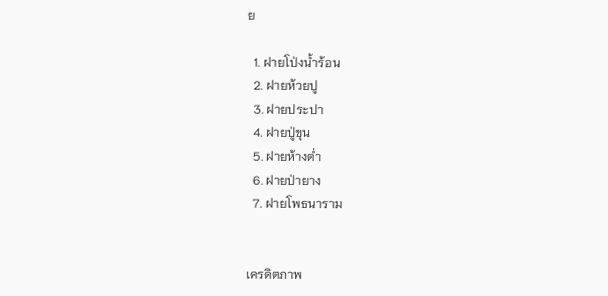ย

  1. ฝายโป่งน้ำร้อน
  2. ฝายห้วยปู
  3. ฝายประปา
  4. ฝายปู่ขุน
  5. ฝายห้างต่ำ
  6. ฝายป่ายาง
  7. ฝายโพธนาราม


เครดิตภาพ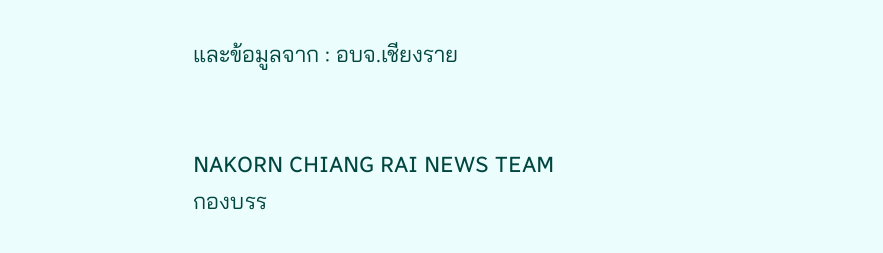และข้อมูลจาก : อบจ.เชียงราย


NAKORN CHIANG RAI NEWS TEAM
กองบรร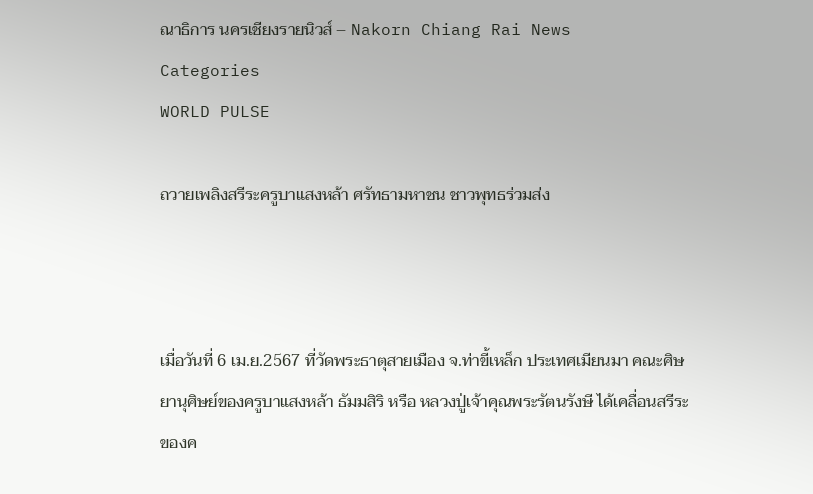ณาธิการ นครเชียงรายนิวส์ – Nakorn Chiang Rai News
Categories
WORLD PULSE

ถวายเพลิงสรีระครูบาแสงหล้า ศรัทธามหาชน ชาวพุทธร่วมส่ง



เมื่อวันที่ 6 เม.ย.2567 ที่วัดพระธาตุสายเมือง จ.ท่าขี้เหล็ก ประเทศเมียนมา คณะศิษยานุศิษย์ของครูบาแสงหล้า ธัมมสิริ หรือ หลวงปู่เจ้าคุณพระรัตนรังษี ได้เคลื่อนสรีระของค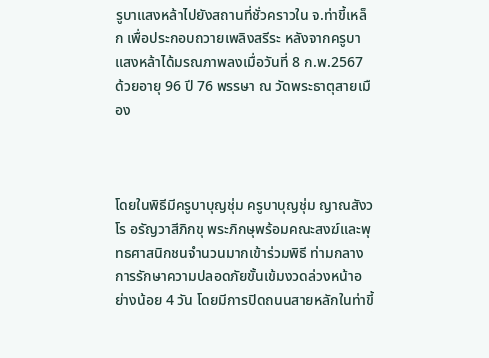รูบาแสงหล้าไปยังสถานที่ชั่วคราวใน จ.ท่าขี้เหล็ก เพื่อประกอบถวายเพลิงสรีระ หลังจากครูบาแสงหล้าได้มรณภาพลงเมื่อวันที่ 8 ก.พ.2567 ด้วยอายุ 96 ปี 76 พรรษา ณ วัดพระธาตุสายเมือง



โดยในพิธีมีครูบาบุญชุ่ม ครูบาบุญชุ่ม ญาณสังวโร อรัญวาสีภิกขุ พระภิกษุพร้อมคณะสงฆ์และพุทธศาสนิกชนจำนวนมากเข้าร่วมพิธี ท่ามกลางการรักษาความปลอดภัยขั้นเข้มงวดล่วงหน้าอย่างน้อย 4 วัน โดยมีการปิดถนนสายหลักในท่าขี้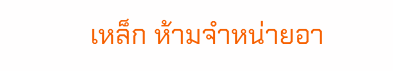เหล็ก ห้ามจำหน่ายอา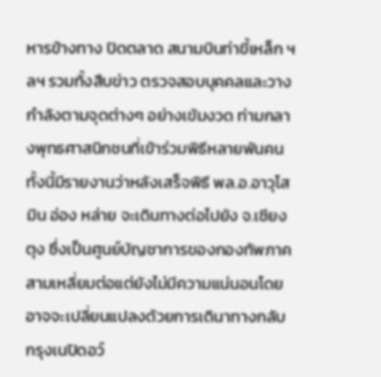หารข้างทาง ปิดตลาด สนามบินท่าขี้เหล็ก ฯลฯ รวมทั้งสืบข่าว ตรวจสอบบุคคลและวางกำลังตามจุดต่างๆ อย่างเข้มงวด ท่ามกลางพุทธศาสนิกชนที่เข้าร่วมพิธีหลายพันคน ทั้งนี้มีรายงานว่าหลังเสร็จพิธี พล.อ.อาวุโส มิน อ่อง หล่าย จะเดินทางต่อไปยัง จ.เชียงตุง ซึ่งเป็นศูนย์บัญชาการของกองทัพภาคสามเหลี่ยมต่อแต่ยังไม่มีความแน่นอนโดยอาจจะเปลี่ยนแปลงด้วยการเดินาทางกลับกรุงเนปิดอว์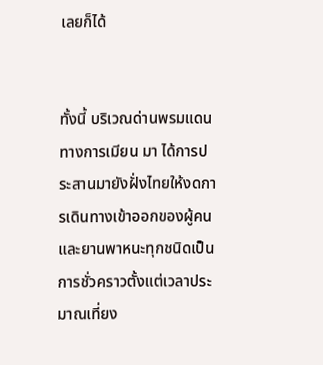เลยก็ได้


ทั้งนี้ บริเวณด่านพรมแดนทางการเมียน มา ได้การประสานมายังฝั่งไทยให้งดการเดินทางเข้าออกของผู้คนและยานพาหนะทุกชนิดเป็นการชั่วคราวตั้งแต่เวลาประมาณเที่ยง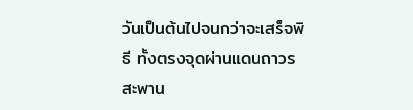วันเป็นต้นไปจนกว่าจะเสร็จพิธี ทั้งตรงจุดผ่านแดนถาวรสะพาน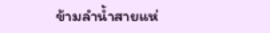ข้ามลำน้ำสายแห่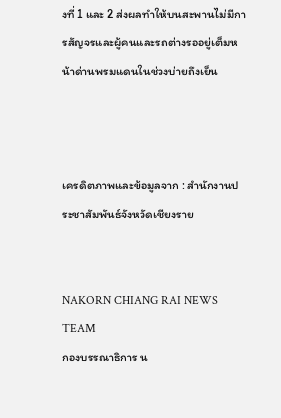งที่ 1 และ 2 ส่งผลทำให้บนสะพานไม่มีการสัญจรและผู้คนและรถต่างรออยู่เต็มหน้าด่านพรมแดนในช่วงบ่ายถึงเย็น



เครดิตภาพและข้อมูลจาก : สำนักงานประชาสัมพันธ์จังหวัดเชียงราย


NAKORN CHIANG RAI NEWS TEAM
กองบรรณาธิการ น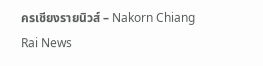ครเชียงรายนิวส์ – Nakorn Chiang Rai News